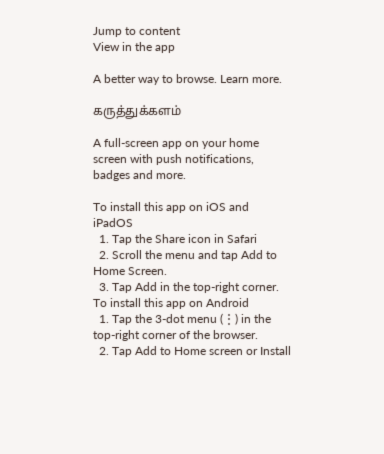Jump to content
View in the app

A better way to browse. Learn more.

கருத்துக்களம்

A full-screen app on your home screen with push notifications, badges and more.

To install this app on iOS and iPadOS
  1. Tap the Share icon in Safari
  2. Scroll the menu and tap Add to Home Screen.
  3. Tap Add in the top-right corner.
To install this app on Android
  1. Tap the 3-dot menu (⋮) in the top-right corner of the browser.
  2. Tap Add to Home screen or Install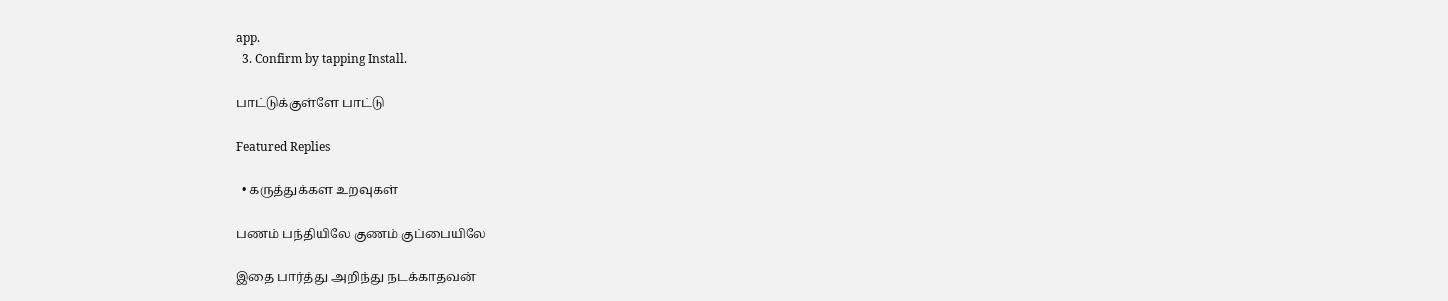app.
  3. Confirm by tapping Install.

பாட்டுக்குள்ளே பாட்டு

Featured Replies

  • கருத்துக்கள உறவுகள்

பணம் பந்தியிலே குணம் குப்பையிலே

இதை பார்த்து அறிந்து நடக்காதவன்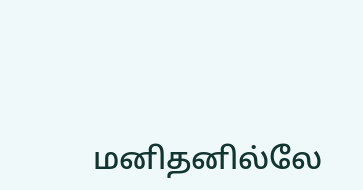மனிதனில்லே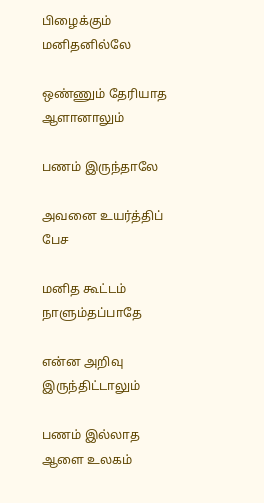பிழைக்கும் மனிதனில்லே

ஒண்ணும் தேரியாத ஆளானாலும்

பணம் இருந்தாலே

அவனை உயர்த்திப் பேச

மனித கூட்டம் நாளும்தப்பாதே

என்ன அறிவு இருந்திட்டாலும்

பணம் இல்லாத ஆளை உலகம்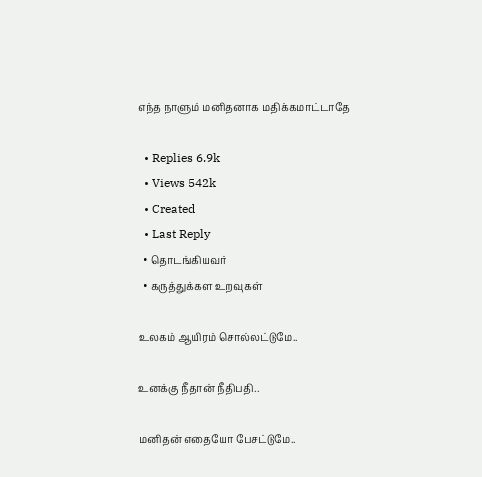எந்த நாளும் மனிதனாக மதிக்கமாட்டாதே

  • Replies 6.9k
  • Views 542k
  • Created
  • Last Reply
  • தொடங்கியவர்
  • கருத்துக்கள உறவுகள்

உலகம் ஆயிரம் சொல்லட்டுமே..

உனக்கு நீதான் நீதிபதி..

மனிதன் எதையோ பேசட்டுமே..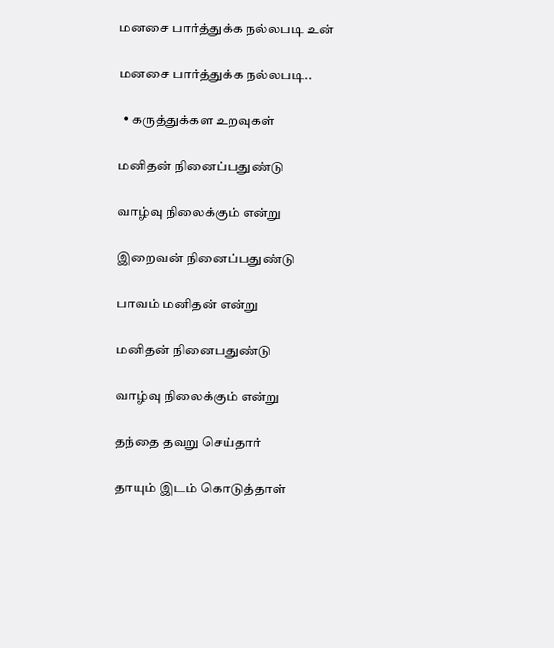மனசை பார்த்துக்க நல்லபடி உன்

மனசை பார்த்துக்க நல்லபடி..

  • கருத்துக்கள உறவுகள்

மனிதன் நினைப்பதுண்டு

வாழ்வு நிலைக்கும் என்று

இறைவன் நினைப்பதுண்டு

பாவம் மனிதன் என்று

மனிதன் நினைபதுண்டு

வாழ்வு நிலைக்கும் என்று

தந்தை தவறு செய்தார்

தாயும் இடம் கொடுத்தாள்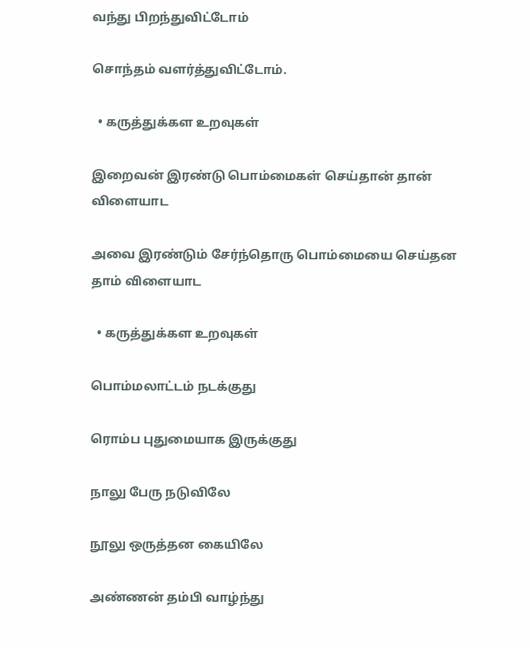வந்து பிறந்துவிட்டோம்

சொந்தம் வளர்த்துவிட்டோம்.

  • கருத்துக்கள உறவுகள்

இறைவன் இரண்டு பொம்மைகள் செய்தான் தான் விளையாட

அவை இரண்டும் சேர்ந்தொரு பொம்மையை செய்தன தாம் விளையாட

  • கருத்துக்கள உறவுகள்

பொம்மலாட்டம் நடக்குது

ரொம்ப புதுமையாக இருக்குது

நாலு பேரு நடுவிலே

நூலு ஒருத்தன கையிலே

அண்ணன் தம்பி வாழ்ந்து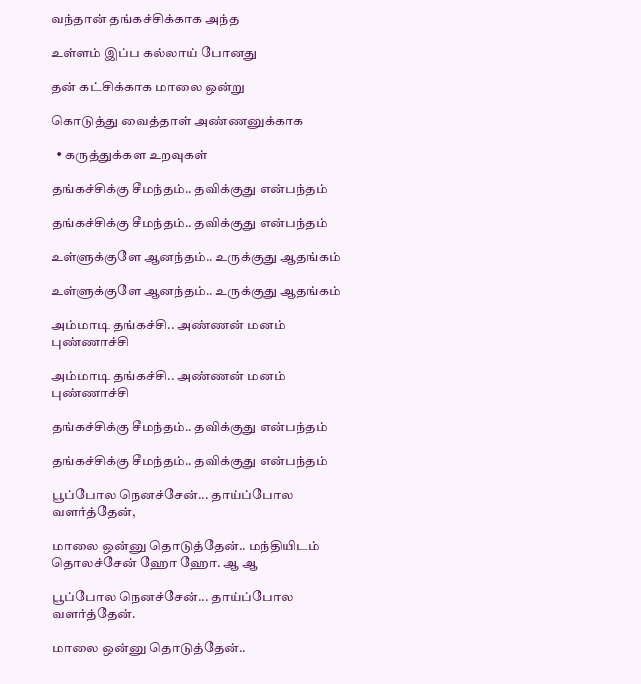வந்தான் தங்கச்சிக்காக அந்த

உள்ளம் இப்ப கல்லாய் போனது

தன் கட்சிக்காக மாலை ஒன்று

கொடுத்து வைத்தாள் அண்ணனுக்காக

  • கருத்துக்கள உறவுகள்

தங்கச்சிக்கு சீமந்தம்.. தவிக்குது என்பந்தம்

தங்கச்சிக்கு சீமந்தம்.. தவிக்குது என்பந்தம்

உள்ளுக்குளே ஆனந்தம்.. உருக்குது ஆதங்கம்

உள்ளுக்குளே ஆனந்தம்.. உருக்குது ஆதங்கம்

அம்மாடி தங்கச்சி.. அண்ணன் மனம் புண்ணாச்சி

அம்மாடி தங்கச்சி.. அண்ணன் மனம் புண்ணாச்சி

தங்கச்சிக்கு சீமந்தம்.. தவிக்குது என்பந்தம்

தங்கச்சிக்கு சீமந்தம்.. தவிக்குது என்பந்தம்

பூப்போல நெனச்சேன்... தாய்ப்போல வளர்த்தேன்,

மாலை ஒன்னு தொடுத்தேன்.. மந்தியிடம் தொலச்சேன் ஹோ ஹோ. ஆ ஆ

பூப்போல நெனச்சேன்... தாய்ப்போல வளர்த்தேன்.

மாலை ஒன்னு தொடுத்தேன்..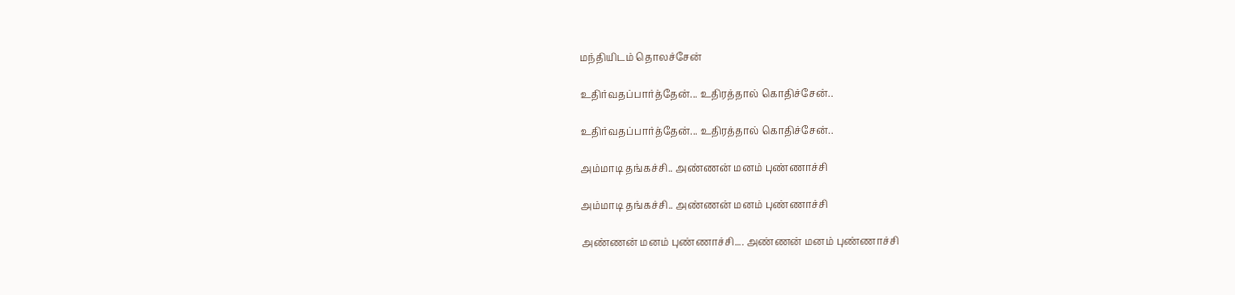மந்தியிடம் தொலச்சேன்

உதிர்வதப்பார்த்தேன்... உதிரத்தால் கொதிச்சேன்..

உதிர்வதப்பார்த்தேன்... உதிரத்தால் கொதிச்சேன்..

அம்மாடி தங்கச்சி.. அண்ணன் மனம் புண்ணாச்சி

அம்மாடி தங்கச்சி.. அண்ணன் மனம் புண்ணாச்சி

அண்ணன் மனம் புண்ணாச்சி.... அண்ணன் மனம் புண்ணாச்சி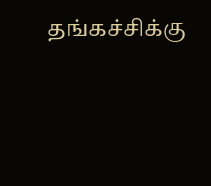தங்கச்சிக்கு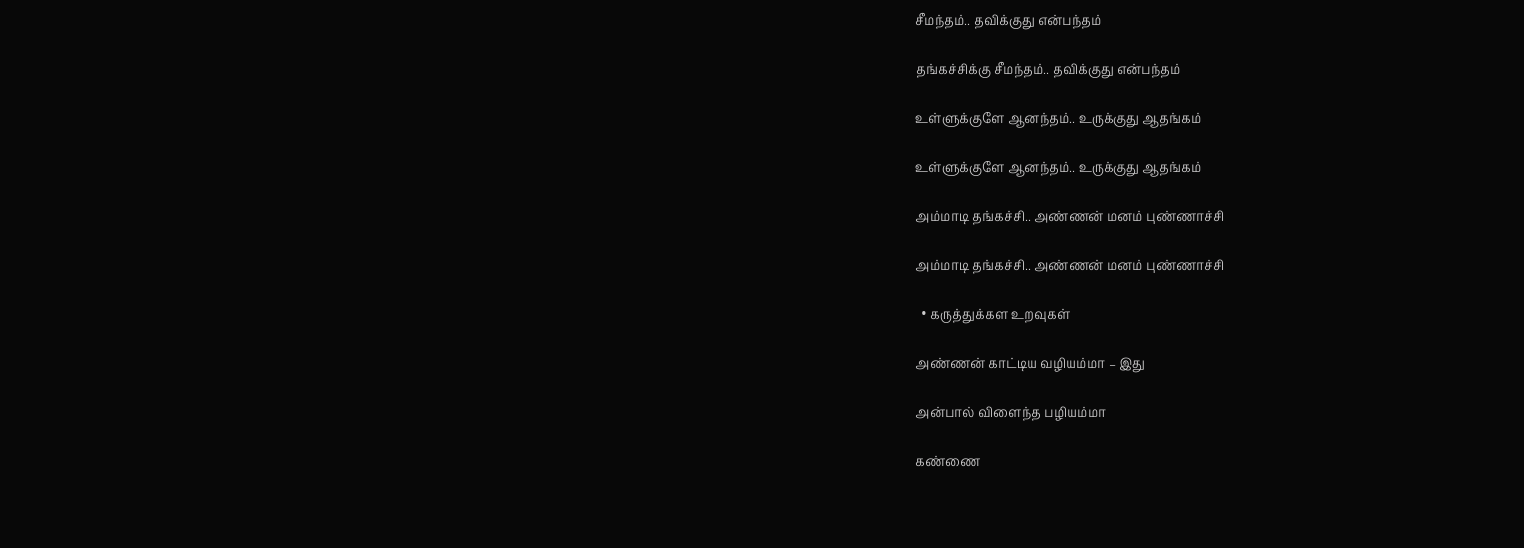சீமந்தம்.. தவிக்குது என்பந்தம்

தங்கச்சிக்கு சீமந்தம்.. தவிக்குது என்பந்தம்

உள்ளுக்குளே ஆனந்தம்.. உருக்குது ஆதங்கம்

உள்ளுக்குளே ஆனந்தம்.. உருக்குது ஆதங்கம்

அம்மாடி தங்கச்சி.. அண்ணன் மனம் புண்ணாச்சி

அம்மாடி தங்கச்சி.. அண்ணன் மனம் புண்ணாச்சி

  • கருத்துக்கள உறவுகள்

அண்ணன் காட்டிய வழியம்மா – இது

அன்பால் விளைந்த பழியம்மா

கண்ணை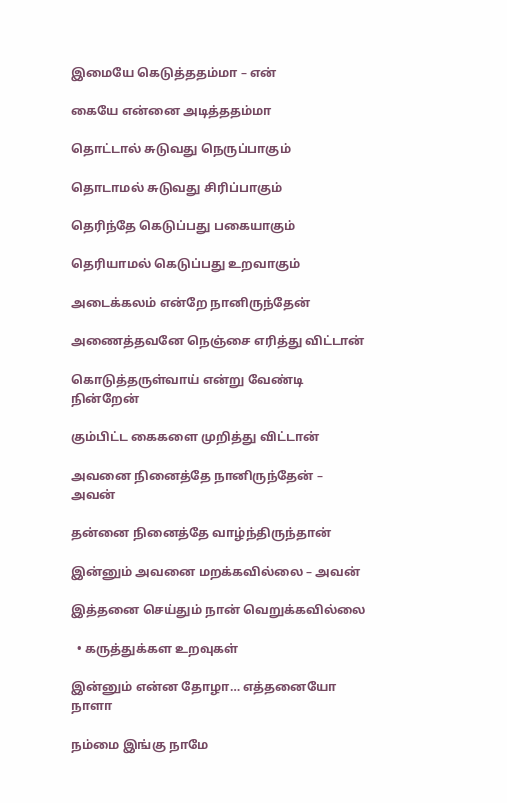இமையே கெடுத்ததம்மா – என்

கையே என்னை அடித்ததம்மா

தொட்டால் சுடுவது நெருப்பாகும்

தொடாமல் சுடுவது சிரிப்பாகும்

தெரிந்தே கெடுப்பது பகையாகும்

தெரியாமல் கெடுப்பது உறவாகும்

அடைக்கலம் என்றே நானிருந்தேன்

அணைத்தவனே நெஞ்சை எரித்து விட்டான்

கொடுத்தருள்வாய் என்று வேண்டி நின்றேன்

கும்பிட்ட கைகளை முறித்து விட்டான்

அவனை நினைத்தே நானிருந்தேன் – அவன்

தன்னை நினைத்தே வாழ்ந்திருந்தான்

இன்னும் அவனை மறக்கவில்லை – அவன்

இத்தனை செய்தும் நான் வெறுக்கவில்லை

  • கருத்துக்கள உறவுகள்

இன்னும் என்ன தோழா… எத்தனையோ நாளா

நம்மை இங்கு நாமே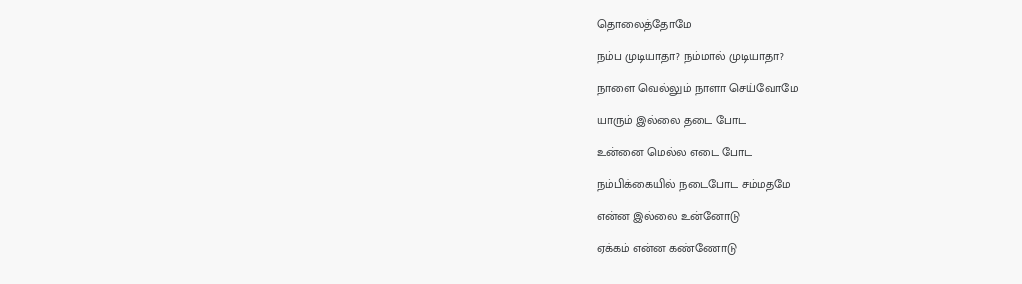தொலைத்தோமே

நம்ப முடியாதா? நம்மால் முடியாதா?

நாளை வெல்லும் நாளா செய்வோமே

யாரும் இல்லை தடை போட

உன்னை மெல்ல எடை போட

நம்பிக்கையில் நடைபோட சம்மதமே

என்ன இல்லை உன்னோடு

ஏக்கம் என்ன கண்ணோடு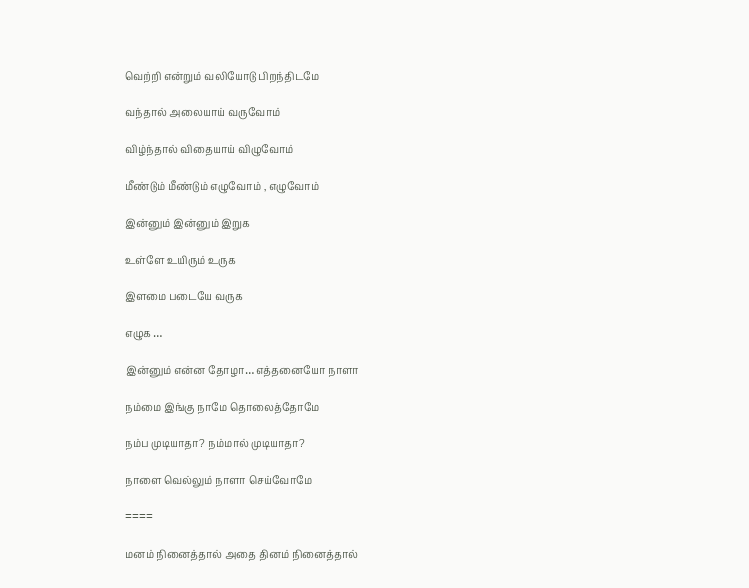வெற்றி என்றும் வலியோடு பிறந்திடமே

வந்தால் அலையாய் வருவோம்

விழ்ந்தால் விதையாய் விழுவோம்

மீண்டும் மீண்டும் எழுவோம் , எழுவோம்

இன்னும் இன்னும் இறுக

உள்ளே உயிரும் உருக

இளமை படையே வருக

எழுக …

இன்னும் என்ன தோழா… எத்தனையோ நாளா

நம்மை இங்கு நாமே தொலைத்தோமே

நம்ப முடியாதா? நம்மால் முடியாதா?

நாளை வெல்லும் நாளா செய்வோமே

====

மனம் நினைத்தால் அதை தினம் நினைத்தால்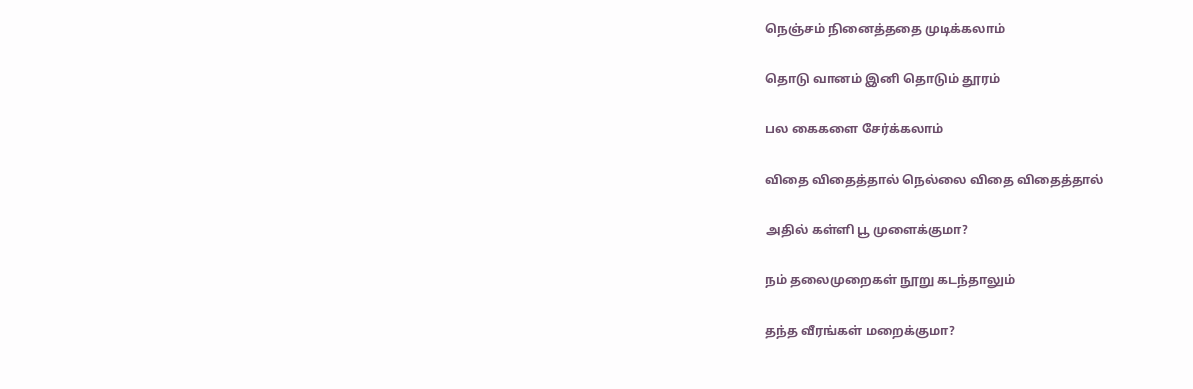நெஞ்சம் நினைத்ததை முடிக்கலாம்

தொடு வானம் இனி தொடும் தூரம்

பல கைகளை சேர்க்கலாம்

விதை விதைத்தால் நெல்லை விதை விதைத்தால்

அதில் கள்ளி பூ முளைக்குமா?

நம் தலைமுறைகள் நூறு கடந்தாலும்

தந்த வீரங்கள் மறைக்குமா?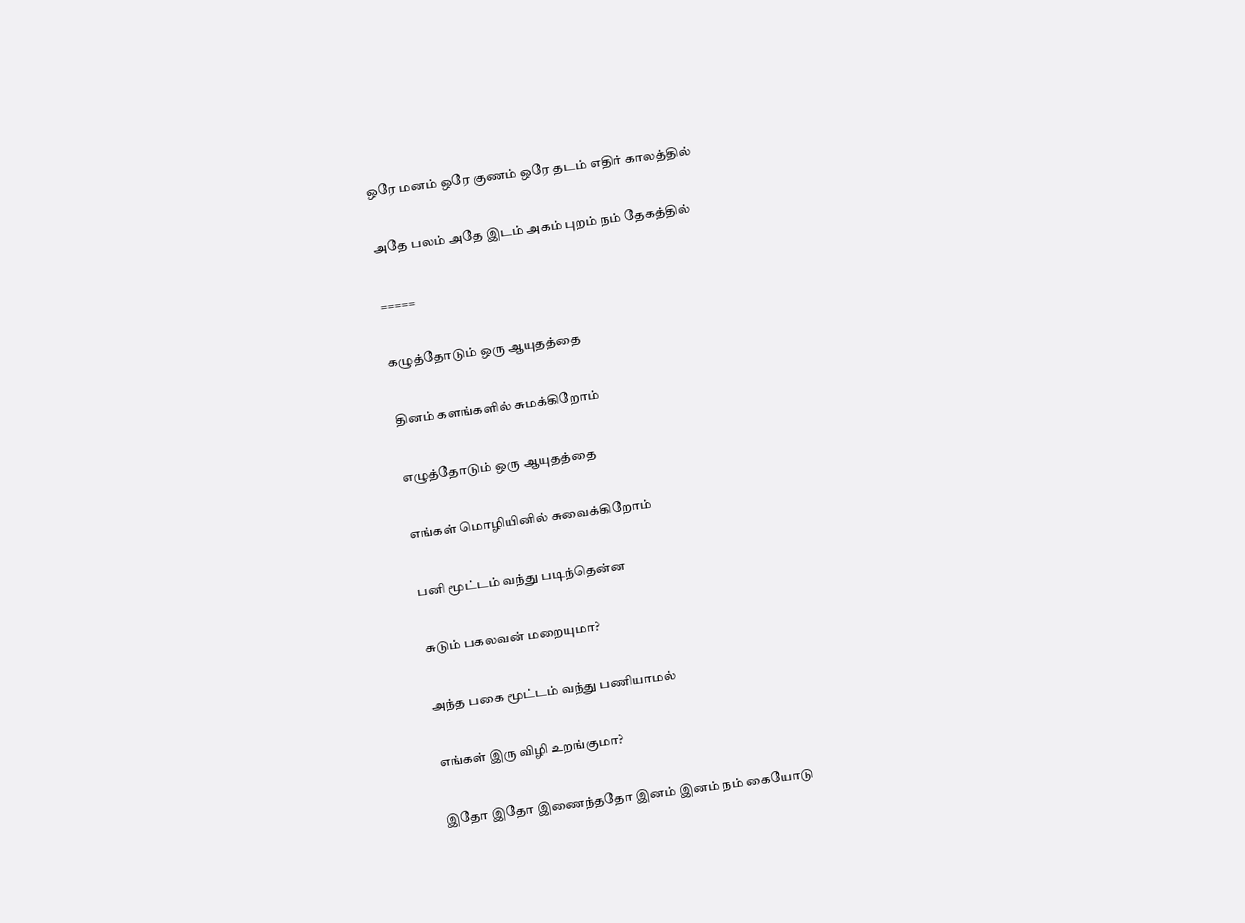ஒரே மனம் ஒரே குணம் ஒரே தடம் எதிர் காலத்தில்

அதே பலம் அதே இடம் அகம் புறம் நம் தேகத்தில்

=====

கழுத்தோடும் ஒரு ஆயுதத்தை

தினம் களங்களில் சுமக்கிறோம்

எழுத்தோடும் ஒரு ஆயுதத்தை

எங்கள் மொழியினில் சுவைக்கிறோம்

பனி மூட்டம் வந்து படிந்தென்ன

சுடும் பகலவன் மறையுமா?

அந்த பகை மூட்டம் வந்து பணியாமல்

எங்கள் இரு விழி உறங்குமா?

இதோ இதோ இணைந்ததோ இனம் இனம் நம் கையோடு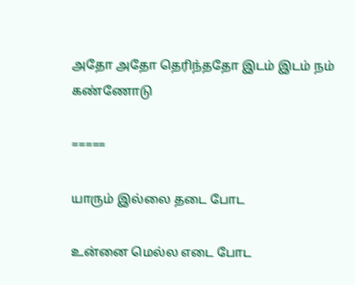அதோ அதோ தெரிந்ததோ இடம் இடம் நம் கண்ணோடு

=====

யாரும் இல்லை தடை போட

உன்னை மெல்ல எடை போட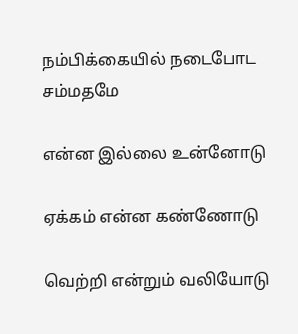நம்பிக்கையில் நடைபோட சம்மதமே

என்ன இல்லை உன்னோடு

ஏக்கம் என்ன கண்ணோடு

வெற்றி என்றும் வலியோடு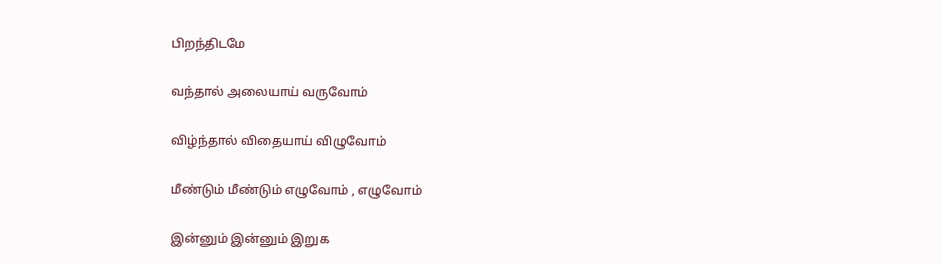பிறந்திடமே

வந்தால் அலையாய் வருவோம்

விழ்ந்தால் விதையாய் விழுவோம்

மீண்டும் மீண்டும் எழுவோம் , எழுவோம்

இன்னும் இன்னும் இறுக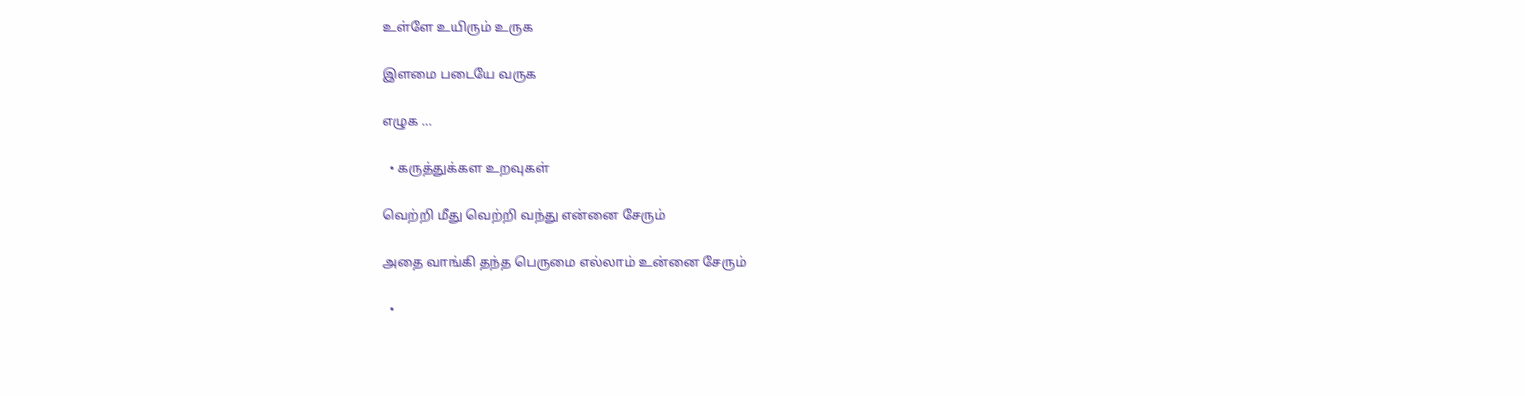உள்ளே உயிரும் உருக

இளமை படையே வருக

எழுக …

  • கருத்துக்கள உறவுகள்

வெற்றி மீது வெற்றி வந்து என்னை சேரும்

அதை வாங்கி தந்த பெருமை எல்லாம் உன்னை சேரும்

  •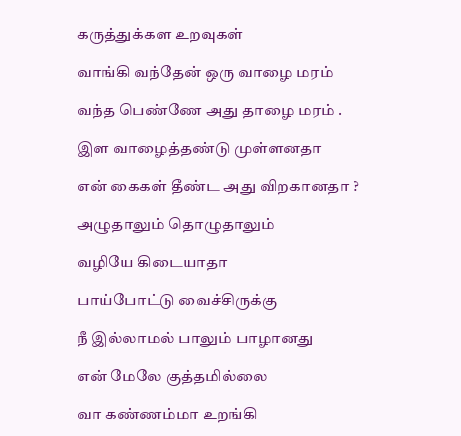கருத்துக்கள உறவுகள்

வாங்கி வந்தேன் ஒரு வாழை மரம்

வந்த பெண்ணே அது தாழை மரம் .

இள வாழைத்தண்டு முள்ளனதா

என் கைகள் தீண்ட அது விறகானதா ?

அழுதாலும் தொழுதாலும்

வழியே கிடையாதா

பாய்போட்டு வைச்சிருக்கு

நீ இல்லாமல் பாலும் பாழானது

என் மேலே குத்தமில்லை

வா கண்ணம்மா உறங்கி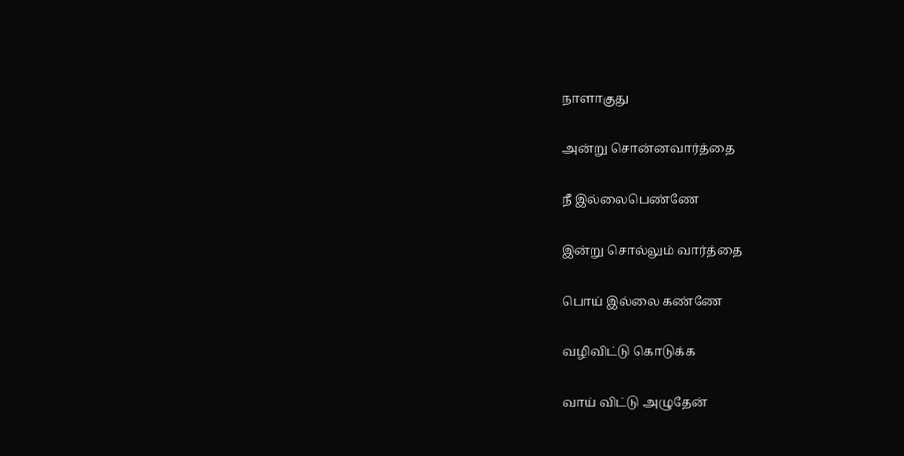நாளாகுது

அன்று சொன்னவார்த்தை

நீ இல்லைபெண்ணே

இன்று சொல்லும் வார்த்தை

பொய் இல்லை கண்ணே

வழிவிட்டு கொடுக்க

வாய் விட்டு அழுதேன்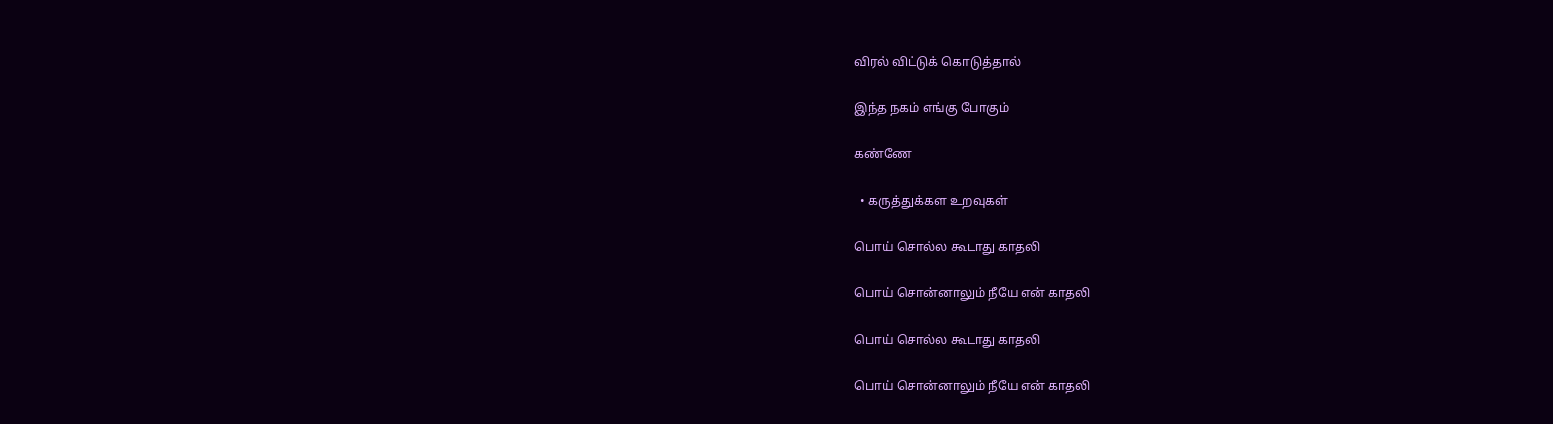விரல் விட்டுக் கொடுத்தால்

இந்த நகம் எங்கு போகும்

கண்ணே

  • கருத்துக்கள உறவுகள்

பொய் சொல்ல கூடாது காதலி

பொய் சொன்னாலும் நீயே என் காதலி

பொய் சொல்ல கூடாது காதலி

பொய் சொன்னாலும் நீயே என் காதலி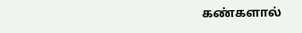கண்களால்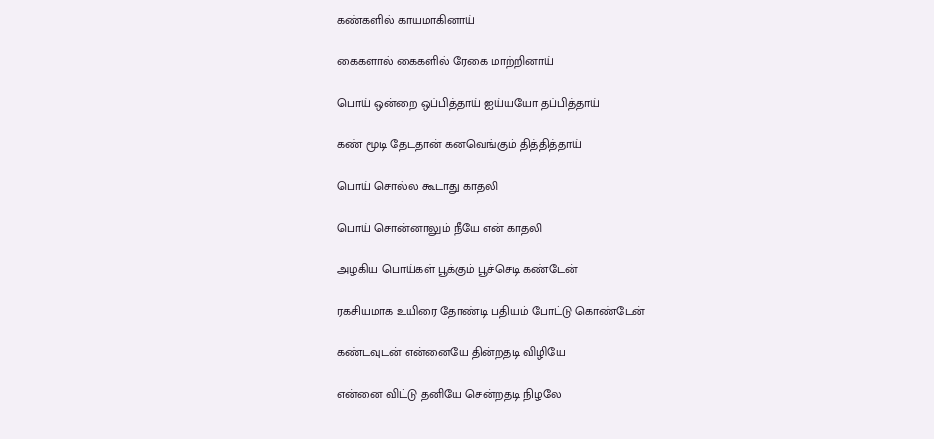கண்களில் காயமாகினாய்

கைகளால் கைகளில் ரேகை மாற்றினாய்

பொய் ஒன்றை ஒப்பித்தாய் ஐய்யயோ தப்பித்தாய்

கண் மூடி தேடதான் கனவெங்கும் தித்தித்தாய்

பொய் சொல்ல கூடாது காதலி

பொய் சொன்னாலும் நீயே என் காதலி

அழகிய பொய்கள் பூக்கும் பூச்செடி கண்டேன்

ரகசியமாக உயிரை தோண்டி பதியம் போட்டு கொண்டேன்

கண்டவுடன் என்னையே தின்றதடி விழியே

என்னை விட்டு தனியே சென்றதடி நிழலே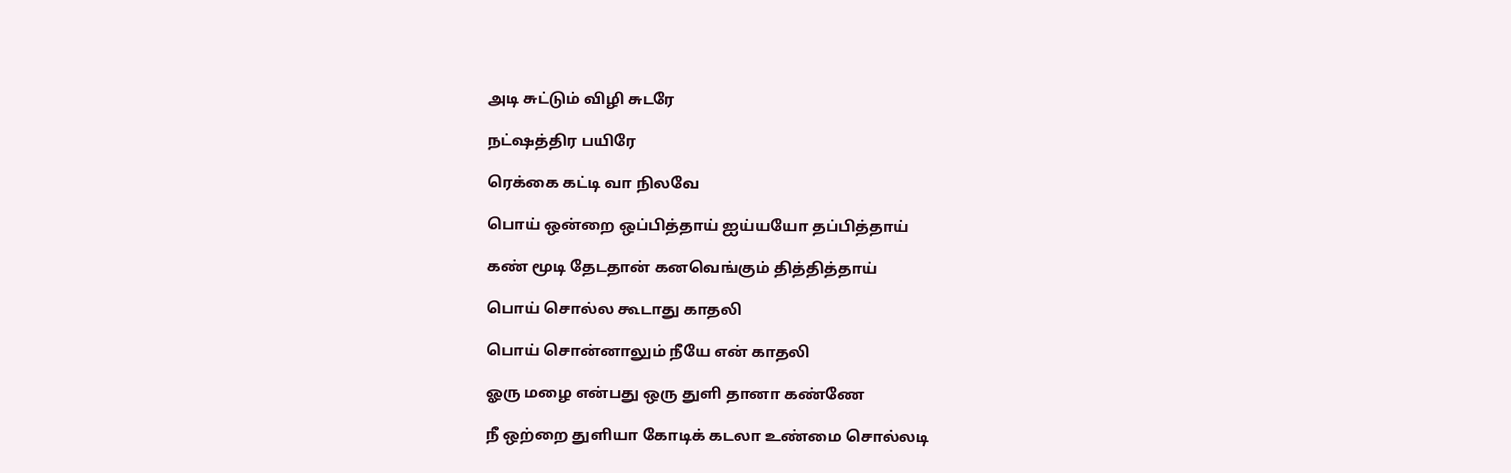அடி சுட்டும் விழி சுடரே

நட்ஷத்திர பயிரே

ரெக்கை கட்டி வா நிலவே

பொய் ஒன்றை ஒப்பித்தாய் ஐய்யயோ தப்பித்தாய்

கண் மூடி தேடதான் கனவெங்கும் தித்தித்தாய்

பொய் சொல்ல கூடாது காதலி

பொய் சொன்னாலும் நீயே என் காதலி

ஓரு மழை என்பது ஒரு துளி தானா கண்ணே

நீ ஒற்றை துளியா கோடிக் கடலா உண்மை சொல்லடி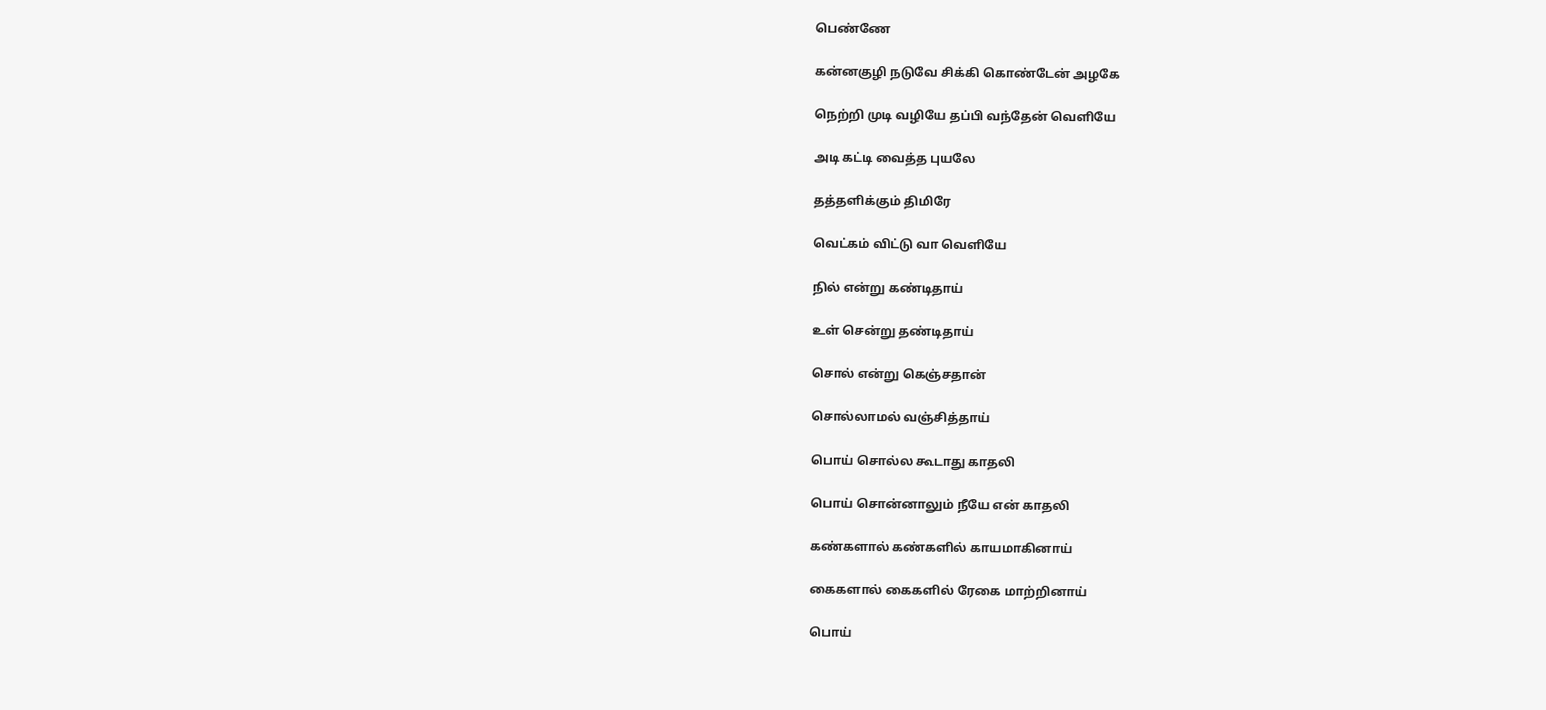பெண்ணே

கன்னகுழி நடுவே சிக்கி கொண்டேன் அழகே

நெற்றி முடி வழியே தப்பி வந்தேன் வெளியே

அடி கட்டி வைத்த புயலே

தத்தளிக்கும் திமிரே

வெட்கம் விட்டு வா வெளியே

நில் என்று கண்டிதாய்

உள் சென்று தண்டிதாய்

சொல் என்று கெஞ்சதான்

சொல்லாமல் வஞ்சித்தாய்

பொய் சொல்ல கூடாது காதலி

பொய் சொன்னாலும் நீயே என் காதலி

கண்களால் கண்களில் காயமாகினாய்

கைகளால் கைகளில் ரேகை மாற்றினாய்

பொய்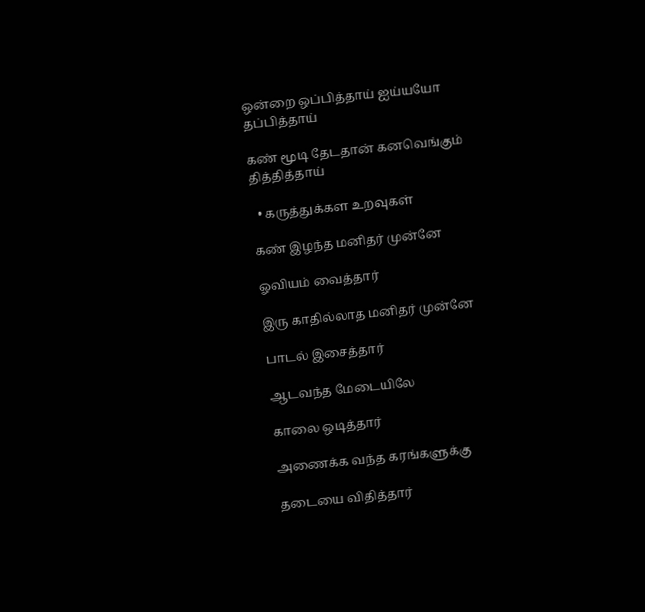ஒன்றை ஒப்பித்தாய் ஐய்யயோ தப்பித்தாய்

கண் மூடி தேடதான் கனவெங்கும் தித்தித்தாய்

  • கருத்துக்கள உறவுகள்

கண் இழந்த மனிதர் முன்னே

ஓவியம் வைத்தார்

இரு காதில்லாத மனிதர் முன்னே

பாடல் இசைத்தார்

ஆடவந்த மேடையிலே

காலை ஒடித்தார்

அணைக்க வந்த கரங்களுக்கு

தடையை விதித்தார்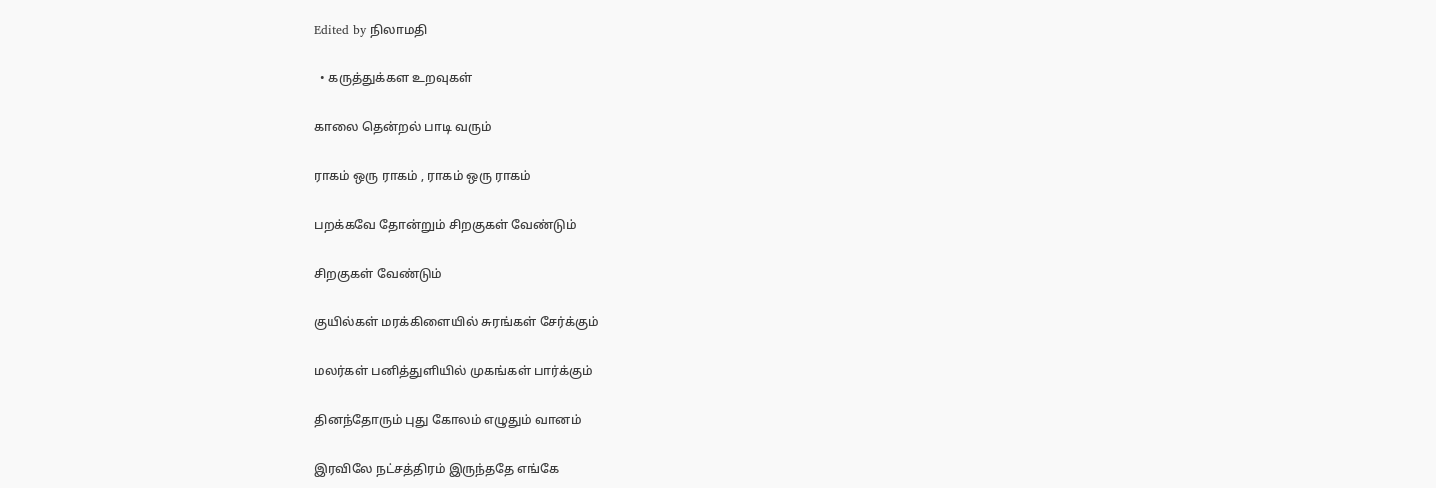Edited by நிலாமதி

  • கருத்துக்கள உறவுகள்

காலை தென்றல் பாடி வரும்

ராகம் ஒரு ராகம் , ராகம் ஒரு ராகம்

பறக்கவே தோன்றும் சிறகுகள் வேண்டும்

சிறகுகள் வேண்டும்

குயில்கள் மரக்கிளையில் சுரங்கள் சேர்க்கும்

மலர்கள் பனித்துளியில் முகங்கள் பார்க்கும்

தினந்தோரும் புது கோலம் எழுதும் வானம்

இரவிலே நட்சத்திரம் இருந்ததே எங்கே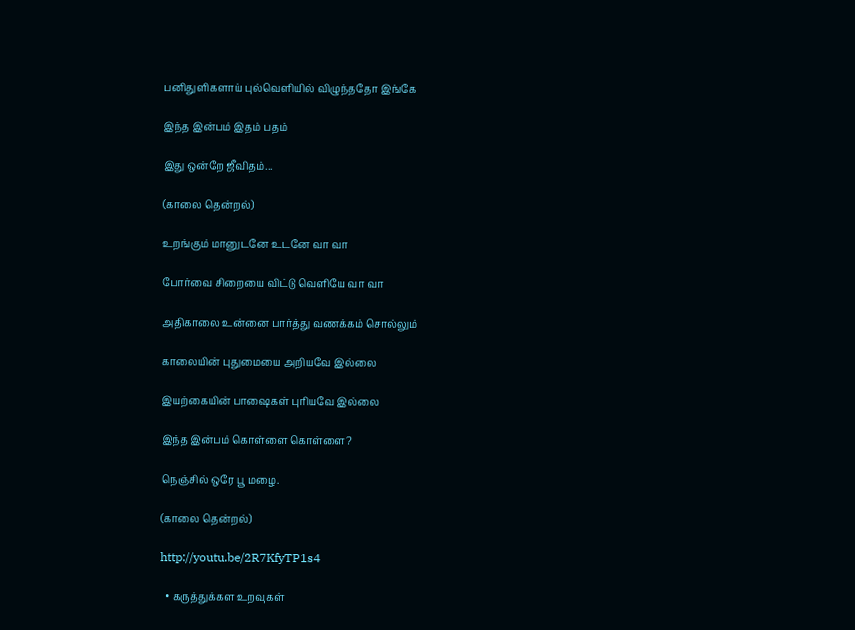பனிதுளிகளாய் புல்வெளியில் விழுந்ததோ இங்கே

இந்த இன்பம் இதம் பதம்

இது ஒன்றே ஜீவிதம்...

(காலை தென்றல்)

உறங்கும் மானுடனே உடனே வா வா

போர்வை சிறையை விட்டு வெளியே வா வா

அதிகாலை உன்னை பார்த்து வணக்கம் சொல்லும்

காலையின் புதுமையை அறியவே இல்லை

இயற்கையின் பாஷைகள் புரியவே இல்லை

இந்த இன்பம் கொள்ளை கொள்ளை?

நெஞ்சில் ஒரே பூ மழை.

(காலை தென்றல்)

http://youtu.be/2R7KfyTP1s4

  • கருத்துக்கள உறவுகள்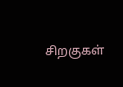சிறகுகள்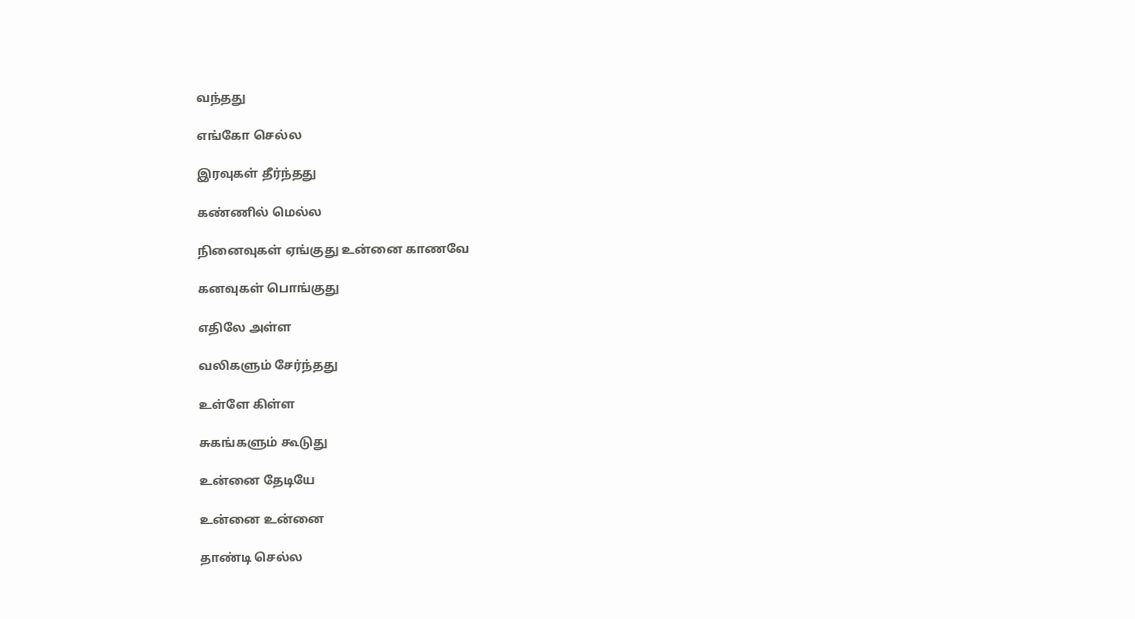வந்தது

எங்கோ செல்ல

இரவுகள் தீர்ந்தது

கண்ணில் மெல்ல

நினைவுகள் ஏங்குது உன்னை காணவே

கனவுகள் பொங்குது

எதிலே அள்ள

வலிகளும் சேர்ந்தது

உள்ளே கிள்ள

சுகங்களும் கூடுது

உன்னை தேடியே

உன்னை உன்னை

தாண்டி செல்ல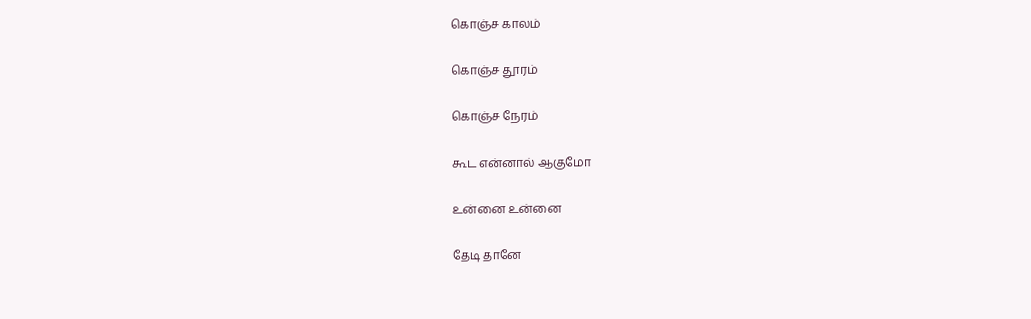கொஞ்ச காலம்

கொஞ்ச தூரம்

கொஞ்ச நேரம்

கூட என்னால் ஆகுமோ

உன்னை உன்னை

தேடி தானே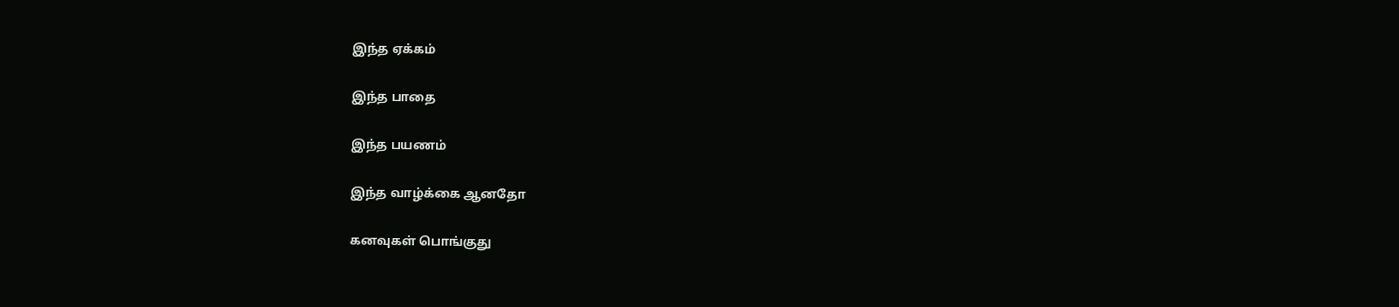இந்த ஏக்கம்

இந்த பாதை

இந்த பயணம்

இந்த வாழ்க்கை ஆனதோ

கனவுகள் பொங்குது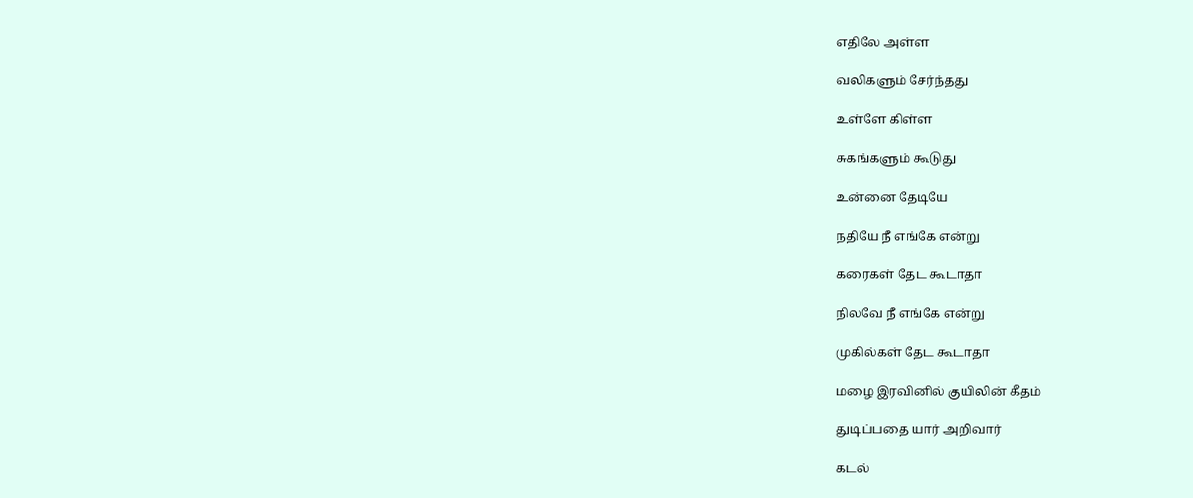எதிலே அள்ள

வலிகளும் சேர்ந்தது

உள்ளே கிள்ள

சுகங்களும் கூடுது

உன்னை தேடியே

நதியே நீ எங்கே என்று

கரைகள் தேட கூடாதா

நிலவே நீ எங்கே என்று

முகில்கள் தேட கூடாதா

மழை இரவினில் குயிலின் கீதம்

துடிப்பதை யார் அறிவார்

கடல்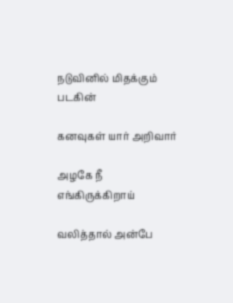நடுவினில் மிதக்கும் படகின்

கனவுகள் யார் அறிவார்

அழகே நீ எங்கிருக்கிறாய்

வலித்தால் அன்பே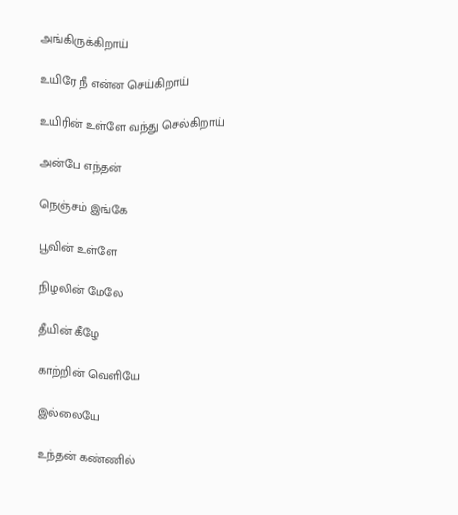அங்கிருக்கிறாய்

உயிரே நீ என்ன செய்கிறாய்

உயிரின் உள்ளே வந்து செல்கிறாய்

அன்பே எந்தன்

நெஞ்சம் இங்கே

பூவின் உள்ளே

நிழலின் மேலே

தீயின் கீழே

காற்றின் வெளியே

இல்லையே

உந்தன் கண்ணில்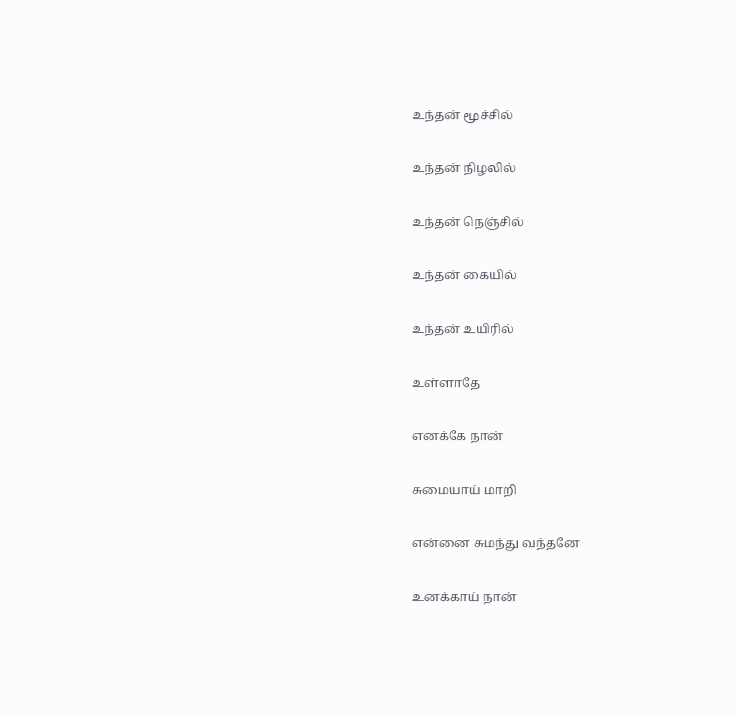உந்தன் மூச்சில்

உந்தன் நிழலில்

உந்தன் நெஞ்சில்

உந்தன் கையில்

உந்தன் உயிரில்

உள்ளாதே

எனக்கே நான்

சுமையாய் மாறி

என்னை சுமந்து வந்தனே

உனக்காய் நான்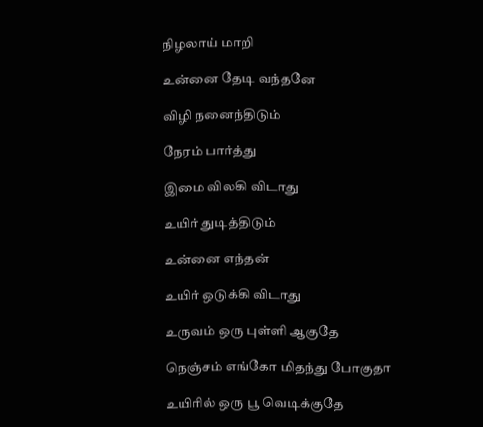நிழலாய் மாறி

உன்னை தேடி வந்தனே

விழி நனைந்திடும்

நேரம் பார்த்து

இமை விலகி விடாது

உயிர் துடித்திடும்

உன்னை எந்தன்

உயிர் ஒடுக்கி விடாது

உருவம் ஒரு புள்ளி ஆகுதே

நெஞ்சம் எங்கோ மிதந்து போகுதா

உயிரில் ஒரு பூ வெடிக்குதே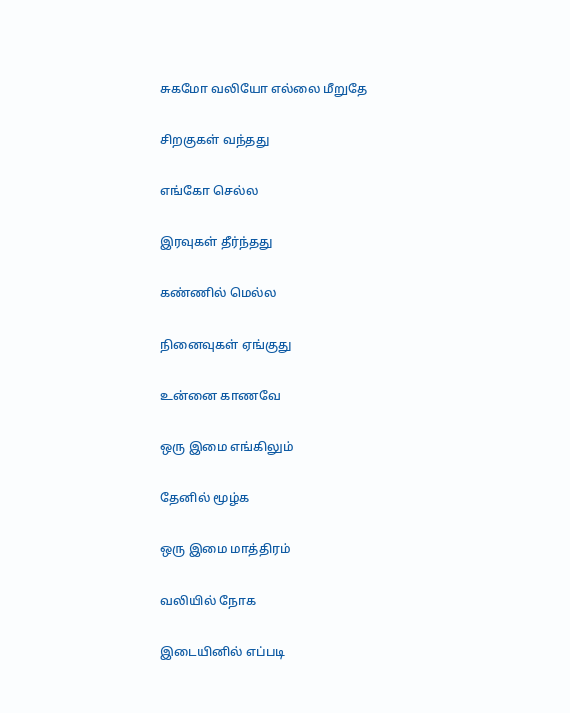சுகமோ வலியோ எல்லை மீறுதே

சிறகுகள் வந்தது

எங்கோ செல்ல

இரவுகள் தீர்ந்தது

கண்ணில் மெல்ல

நினைவுகள் ஏங்குது

உன்னை காணவே

ஒரு இமை எங்கிலும்

தேனில் மூழ்க

ஒரு இமை மாத்திரம்

வலியில் நோக

இடையினில் எப்படி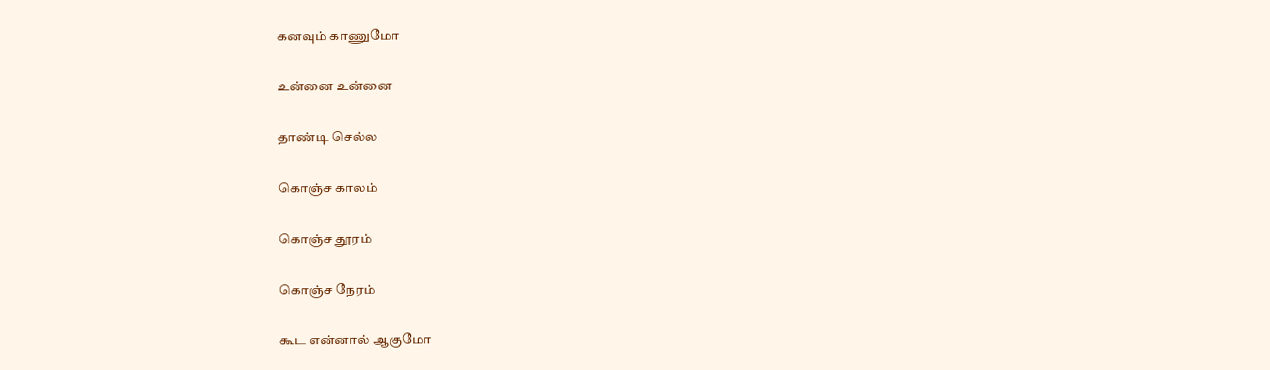கனவும் காணுமோ

உன்னை உன்னை

தாண்டி செல்ல

கொஞ்ச காலம்

கொஞ்ச தூரம்

கொஞ்ச நேரம்

கூட என்னால் ஆகுமோ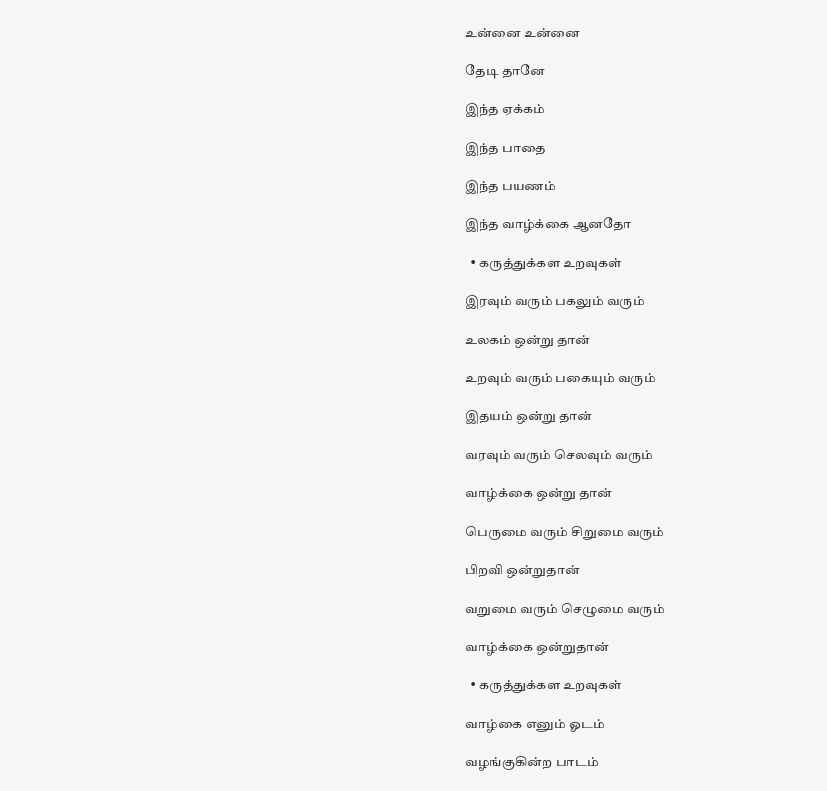உன்னை உன்னை

தேடி தானே

இந்த ஏக்கம்

இந்த பாதை

இந்த பயணம்

இந்த வாழ்க்கை ஆனதோ

  • கருத்துக்கள உறவுகள்

இரவும் வரும் பகலும் வரும்

உலகம் ஒன்று தான்

உறவும் வரும் பகையும் வரும்

இதயம் ஒன்று தான்

வரவும் வரும் செலவும் வரும்

வாழ்க்கை ஒன்று தான்

பெருமை வரும் சிறுமை வரும்

பிறவி ஒன்றுதான்

வறுமை வரும் செழுமை வரும்

வாழ்க்கை ஒன்றுதான்

  • கருத்துக்கள உறவுகள்

வாழ்கை எனும் ஓடம்

வழங்குகின்ற பாடம்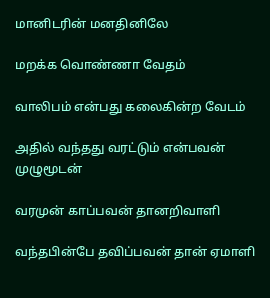மானிடரின் மனதினிலே

மறக்க வொண்ணா வேதம்

வாலிபம் என்பது கலைகின்ற வேடம்

அதில் வந்தது வரட்டும் என்பவன் முழுமூடன்

வரமுன் காப்பவன் தானறிவாளி

வந்தபின்பே தவிப்பவன் தான் ஏமாளி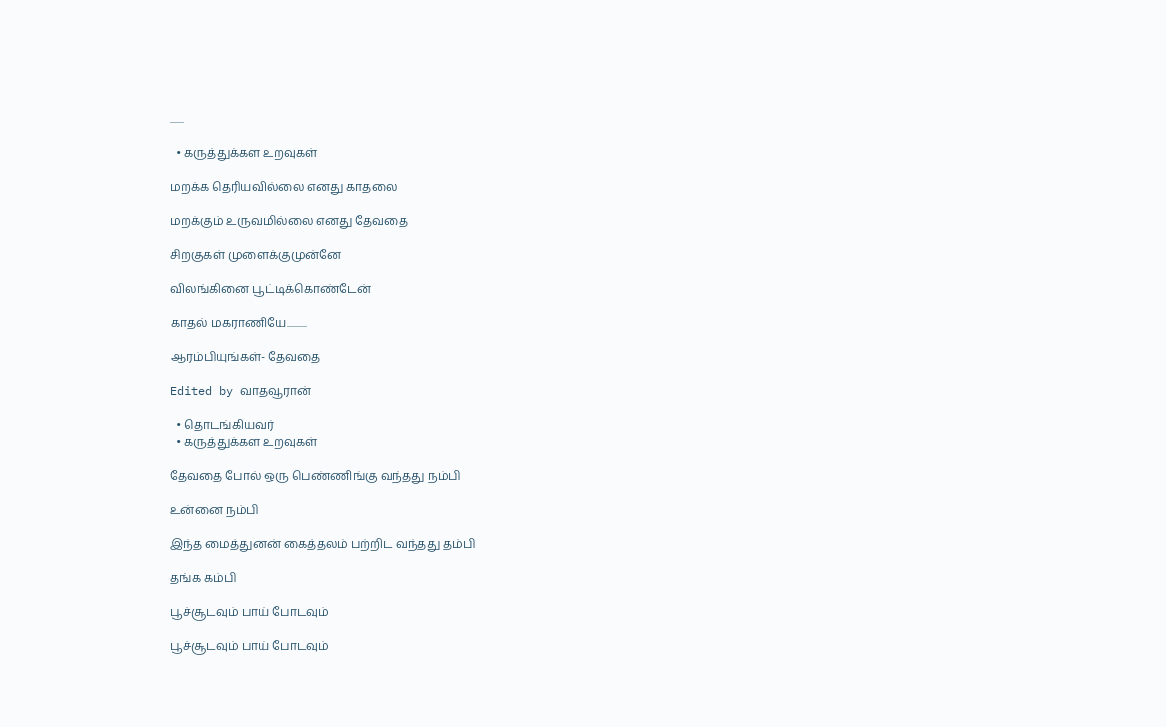.......

  • கருத்துக்கள உறவுகள்

மறக்க தெரியவில்லை எனது காதலை

மறக்கும் உருவமில்லை எனது தேவதை

சிறகுகள் முளைக்குமுன்னே

விலங்கினை பூட்டிக்கொண்டேன்

காதல் மகராணியே..........

ஆரம்பியுங்கள்- தேவதை

Edited by வாதவூரான்

  • தொடங்கியவர்
  • கருத்துக்கள உறவுகள்

தேவதை போல் ஒரு பெண்ணிங்கு வந்தது நம்பி

உன்னை நம்பி

இந்த மைத்துனன் கைத்தலம் பற்றிட வந்தது தம்பி

தங்க கம்பி

பூச்சூடவும் பாய் போடவும்

பூச்சூடவும் பாய் போடவும்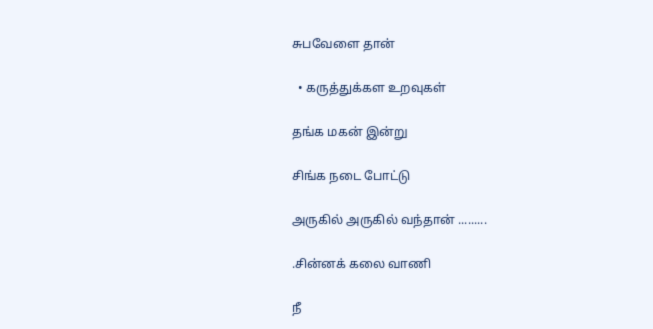சுபவேளை தான்

  • கருத்துக்கள உறவுகள்

தங்க மகன் இன்று

சிங்க நடை போட்டு

அருகில் அருகில் வந்தான் .........

.சின்னக் கலை வாணி

நீ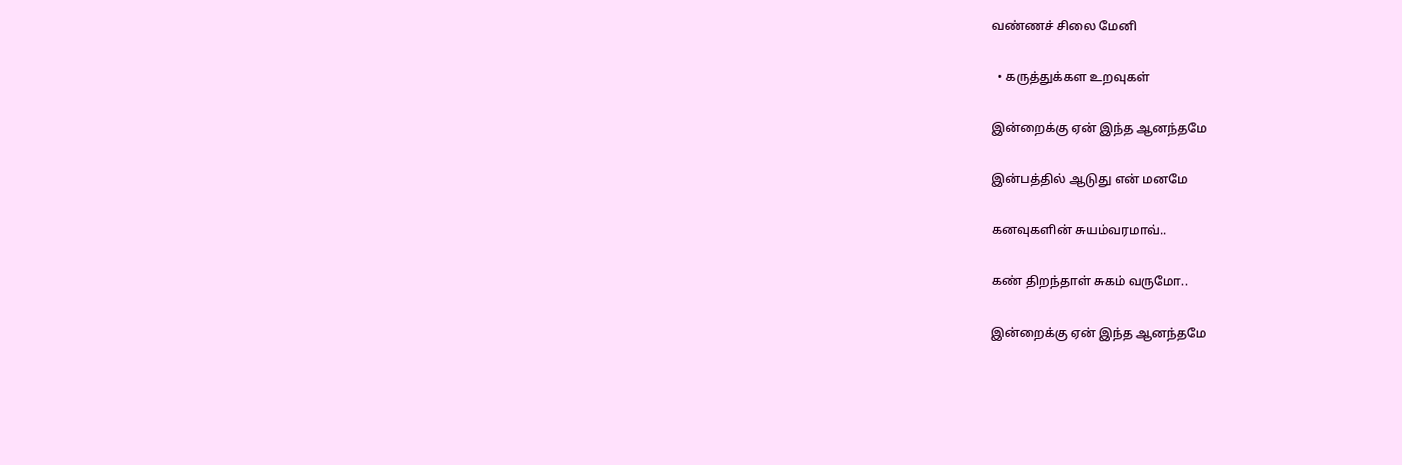வண்ணச் சிலை மேனி

  • கருத்துக்கள உறவுகள்

இன்றைக்கு ஏன் இந்த ஆனந்தமே

இன்பத்தில் ஆடுது என் மனமே

கனவுகளின் சுயம்வரமாவ்..

கண் திறந்தாள் சுகம் வருமோ..

இன்றைக்கு ஏன் இந்த ஆனந்தமே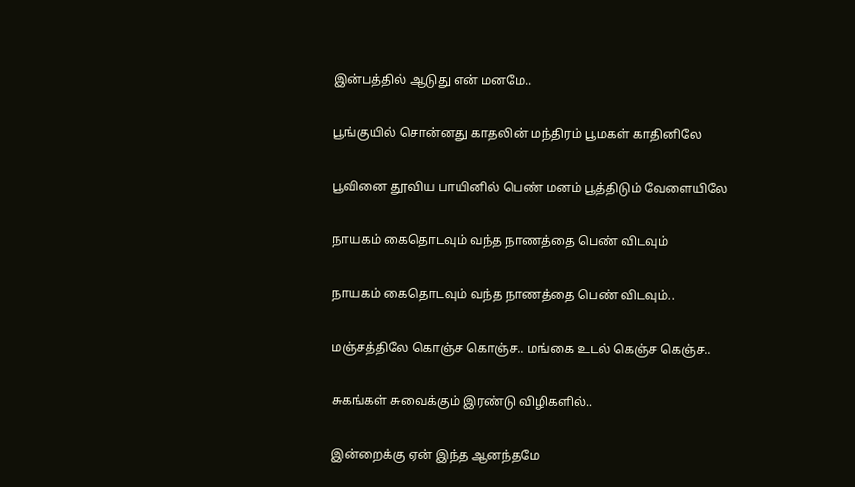இன்பத்தில் ஆடுது என் மனமே..

பூங்குயில் சொன்னது காதலின் மந்திரம் பூமகள் காதினிலே

பூவினை தூவிய பாயினில் பெண் மனம் பூத்திடும் வேளையிலே

நாயகம் கைதொடவும் வந்த நாணத்தை பெண் விடவும்

நாயகம் கைதொடவும் வந்த நாணத்தை பெண் விடவும்..

மஞ்சத்திலே கொஞ்ச கொஞ்ச.. மங்கை உடல் கெஞ்ச கெஞ்ச..

சுகங்கள் சுவைக்கும் இரண்டு விழிகளில்..

இன்றைக்கு ஏன் இந்த ஆனந்தமே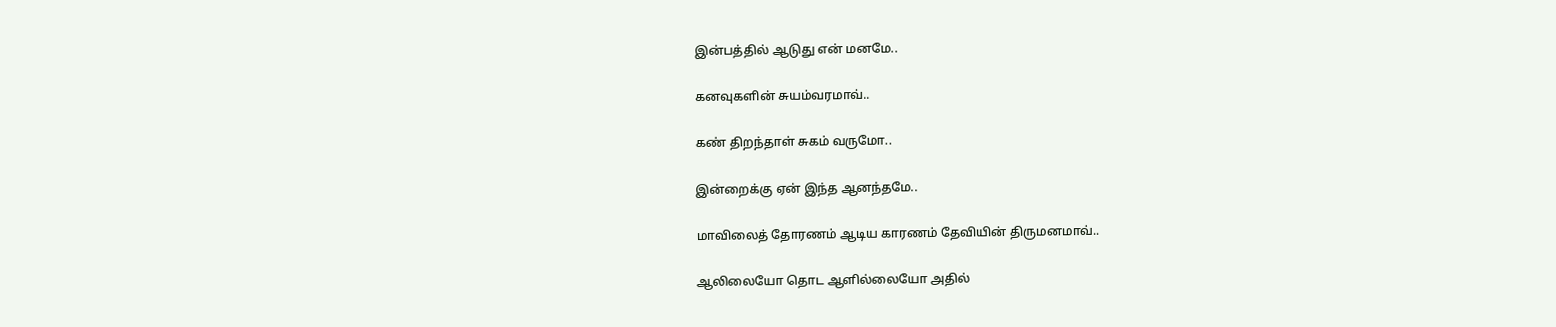இன்பத்தில் ஆடுது என் மனமே..

கனவுகளின் சுயம்வரமாவ்..

கண் திறந்தாள் சுகம் வருமோ..

இன்றைக்கு ஏன் இந்த ஆனந்தமே..

மாவிலைத் தோரணம் ஆடிய காரணம் தேவியின் திருமனமாவ்..

ஆலிலையோ தொட ஆளில்லையோ அதில்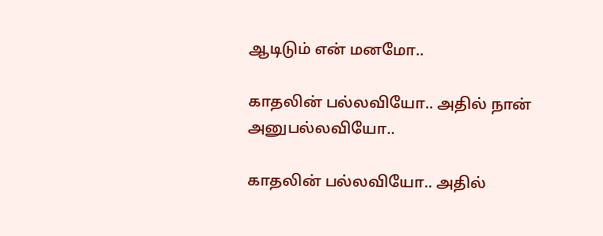ஆடிடும் என் மனமோ..

காதலின் பல்லவியோ.. அதில் நான் அனுபல்லவியோ..

காதலின் பல்லவியோ.. அதில்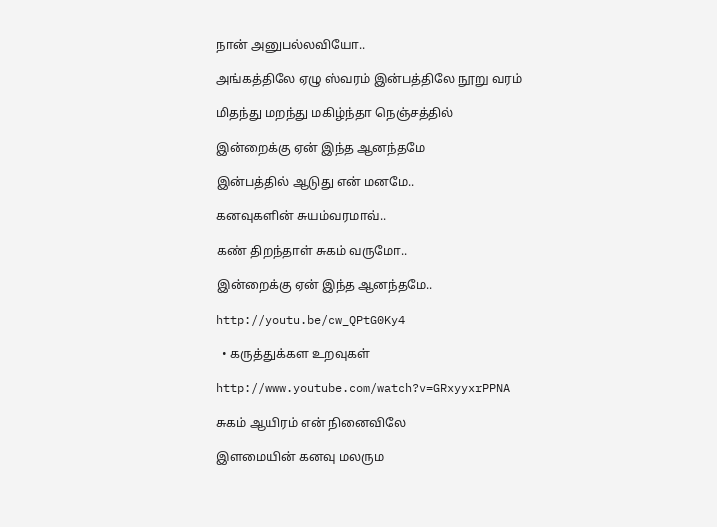நான் அனுபல்லவியோ..

அங்கத்திலே ஏழு ஸ்வரம் இன்பத்திலே நூறு வரம்

மிதந்து மறந்து மகிழ்ந்தா நெஞ்சத்தில்

இன்றைக்கு ஏன் இந்த ஆனந்தமே

இன்பத்தில் ஆடுது என் மனமே..

கனவுகளின் சுயம்வரமாவ்..

கண் திறந்தாள் சுகம் வருமோ..

இன்றைக்கு ஏன் இந்த ஆனந்தமே..

http://youtu.be/cw_QPtG0Ky4

  • கருத்துக்கள உறவுகள்

http://www.youtube.com/watch?v=GRxyyxrPPNA

சுகம் ஆயிரம் என் நினைவிலே

இளமையின் கனவு மலரும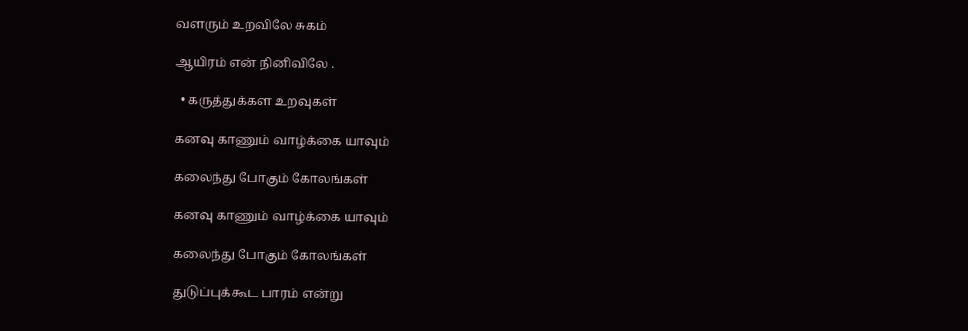வளரும் உறவிலே சுகம்

ஆயிரம் என் நினிவிலே .

  • கருத்துக்கள உறவுகள்

கனவு காணும் வாழ்க்கை யாவும்

கலைந்து போகும் கோலங்கள்

கனவு காணும் வாழ்க்கை யாவும்

கலைந்து போகும் கோலங்கள்

துடுப்புக்கூட பாரம் என்று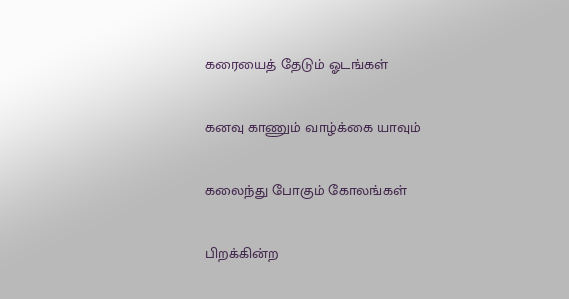கரையைத் தேடும் ஓடங்கள்

கனவு காணும் வாழ்க்கை யாவும்

கலைந்து போகும் கோலங்கள்

பிறக்கின்ற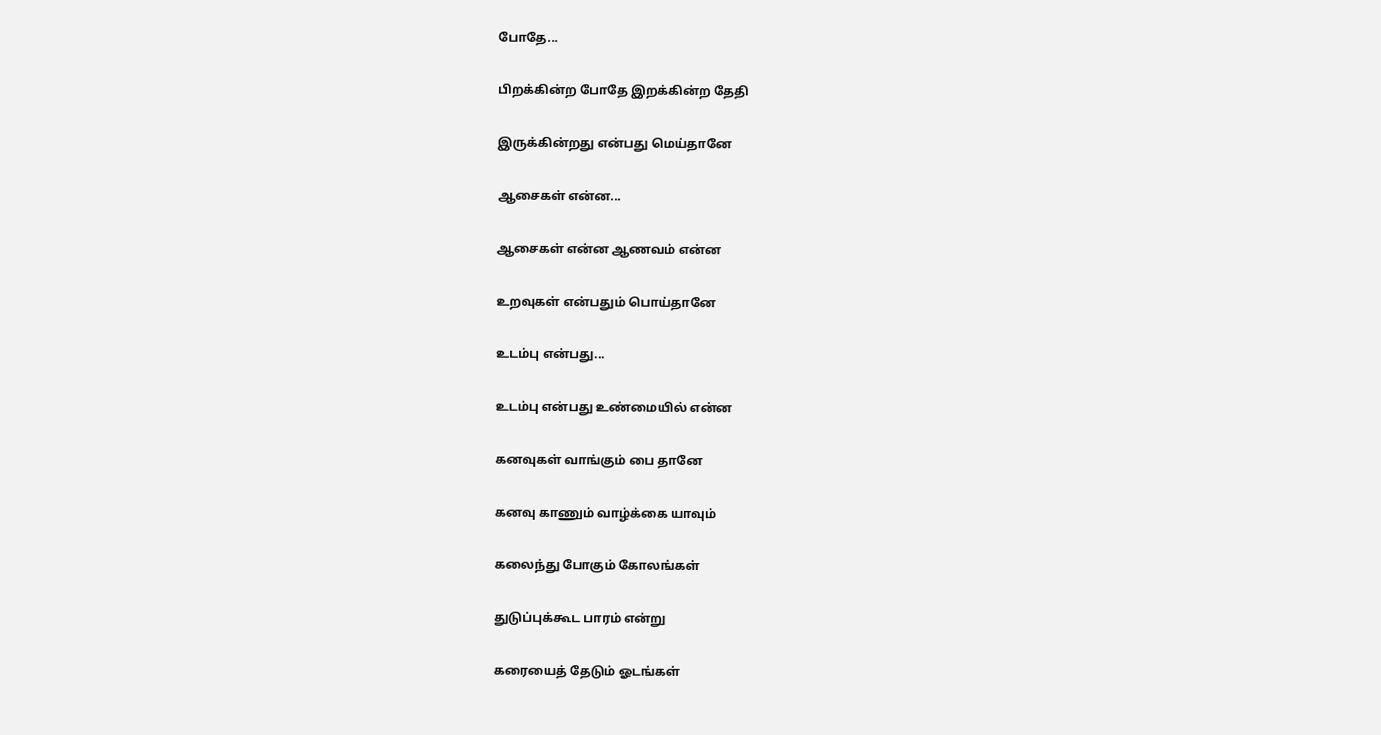போதே...

பிறக்கின்ற போதே இறக்கின்ற தேதி

இருக்கின்றது என்பது மெய்தானே

ஆசைகள் என்ன...

ஆசைகள் என்ன ஆணவம் என்ன

உறவுகள் என்பதும் பொய்தானே

உடம்பு என்பது...

உடம்பு என்பது உண்மையில் என்ன

கனவுகள் வாங்கும் பை தானே

கனவு காணும் வாழ்க்கை யாவும்

கலைந்து போகும் கோலங்கள்

துடுப்புக்கூட பாரம் என்று

கரையைத் தேடும் ஓடங்கள்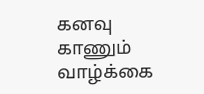கனவு காணும் வாழ்க்கை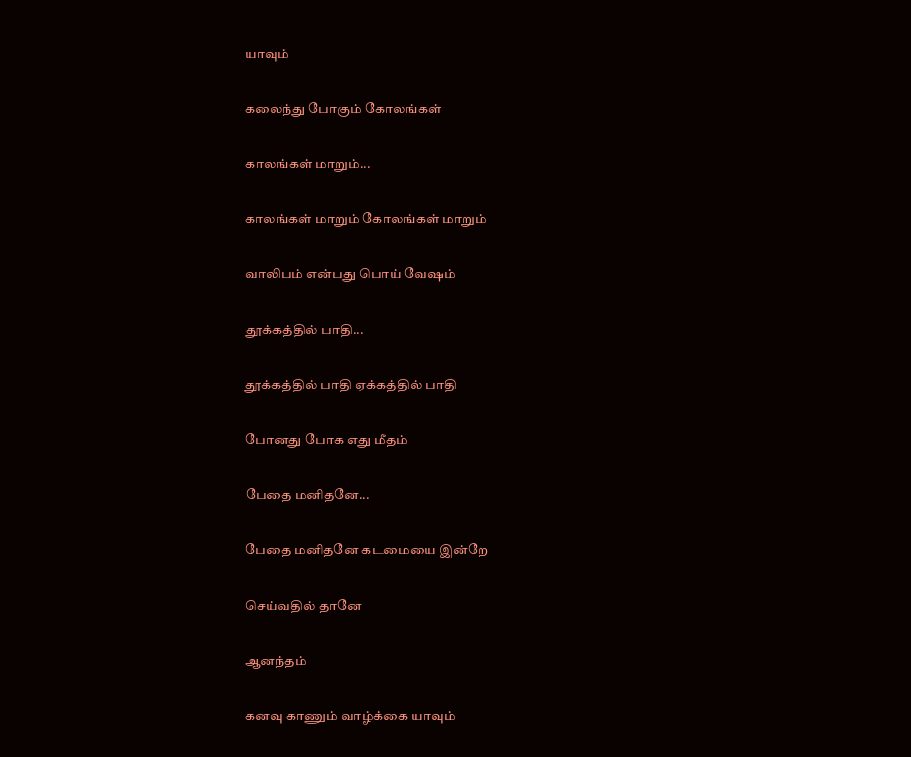யாவும்

கலைந்து போகும் கோலங்கள்

காலங்கள் மாறும்...

காலங்கள் மாறும் கோலங்கள் மாறும்

வாலிபம் என்பது பொய் வேஷம்

தூக்கத்தில் பாதி...

தூக்கத்தில் பாதி ஏக்கத்தில் பாதி

போனது போக எது மீதம்

பேதை மனிதனே...

பேதை மனிதனே கடமையை இன்றே

செய்வதில் தானே

ஆனந்தம்

கனவு காணும் வாழ்க்கை யாவும்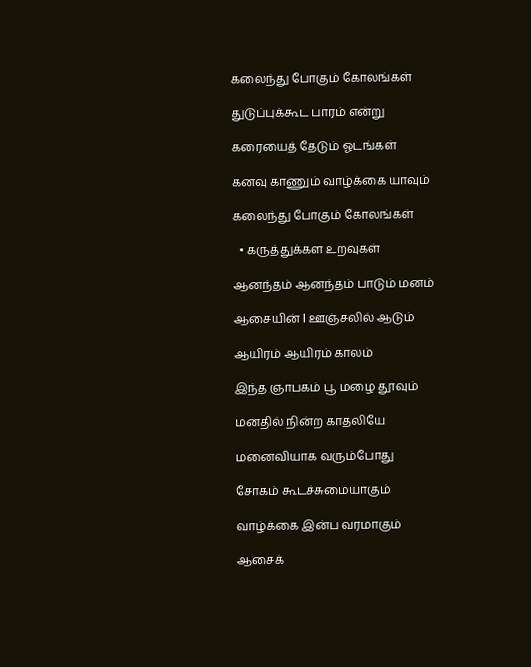கலைந்து போகும் கோலங்கள்

துடுப்புக்கூட பாரம் என்று

கரையைத் தேடும் ஓடங்கள்

கனவு காணும் வாழ்க்கை யாவும்

கலைந்து போகும் கோலங்கள்

  • கருத்துக்கள உறவுகள்

ஆனந்தம் ஆனந்தம் பாடும் மனம்

ஆசையின் l ஊஞ்சலில் ஆடும்

ஆயிரம் ஆயிரம் காலம்

இந்த ஞாபகம் பூ மழை தூவும்

மனதில் நின்ற காதலியே

மனைவியாக வரும்போது

சோகம் கூடச்சுமையாகும்

வாழ்க்கை இன்ப வரமாகும்

ஆசைக்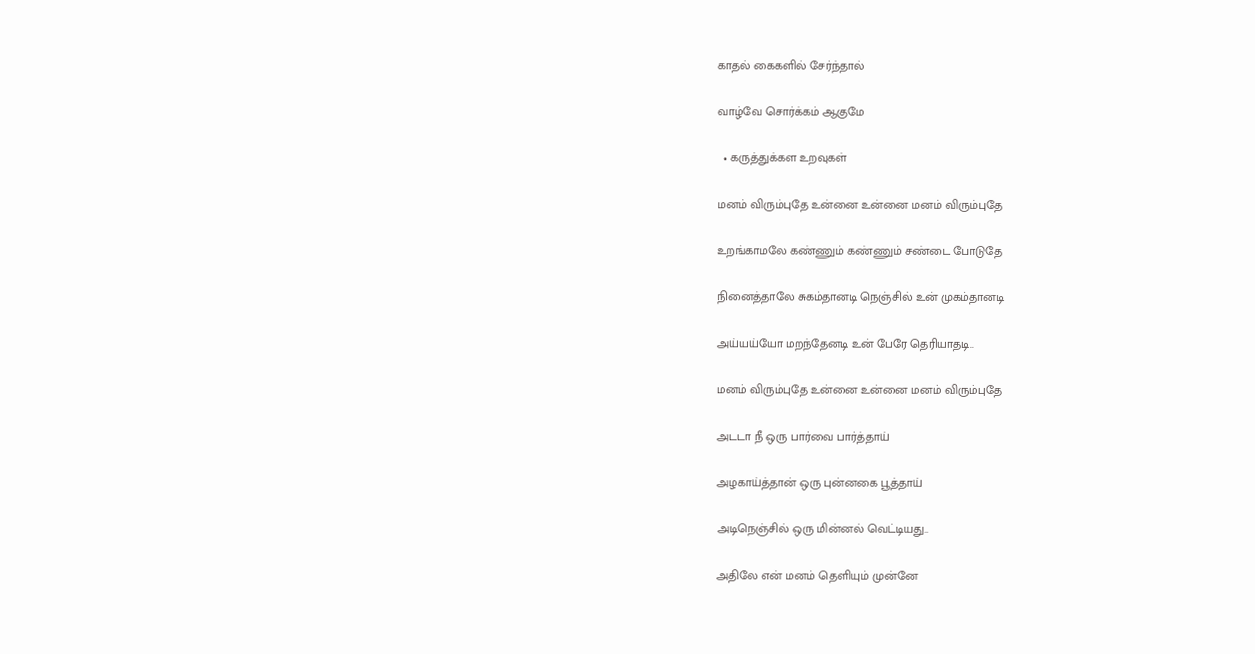காதல் கைகளில் சேர்ந்தால்

வாழ்வே சொர்க்கம் ஆகுமே

  • கருத்துக்கள உறவுகள்

மனம் விரும்புதே உன்னை உன்னை மனம் விரும்புதே

உறங்காமலே கண்ணும் கண்ணும் சண்டை போடுதே

நினைத்தாலே சுகம்தானடி நெஞ்சில் உன் முகம்தானடி

அய்யய்யோ மறந்தேனடி உன் பேரே தெரியாதடி..

மனம் விரும்புதே உன்னை உன்னை மனம் விரும்புதே

அடடா நீ ஒரு பார்வை பார்த்தாய்

அழகாய்த்தான் ஒரு புன்னகை பூத்தாய்

அடிநெஞ்சில் ஒரு மின்னல் வெட்டியது..

அதிலே என் மனம் தெளியும் முன்னே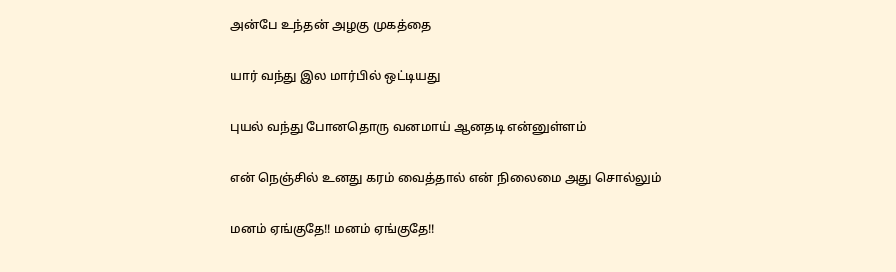அன்பே உந்தன் அழகு முகத்தை

யார் வந்து இல மார்பில் ஒட்டியது

புயல் வந்து போனதொரு வனமாய் ஆனதடி என்னுள்ளம்

என் நெஞ்சில் உனது கரம் வைத்தால் என் நிலைமை அது சொல்லும்

மனம் ஏங்குதே!! மனம் ஏங்குதே!!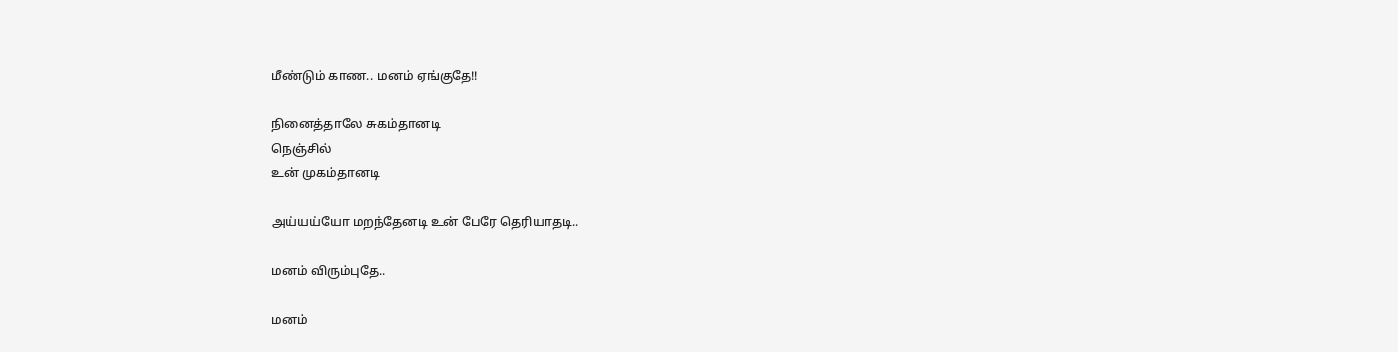மீண்டும் காண.. மனம் ஏங்குதே!!

நினைத்தாலே சுகம்தானடி
நெஞ்சில்
உன் முகம்தானடி

அய்யய்யோ மறந்தேனடி உன் பேரே தெரியாதடி..

மனம் விரும்புதே..

மனம்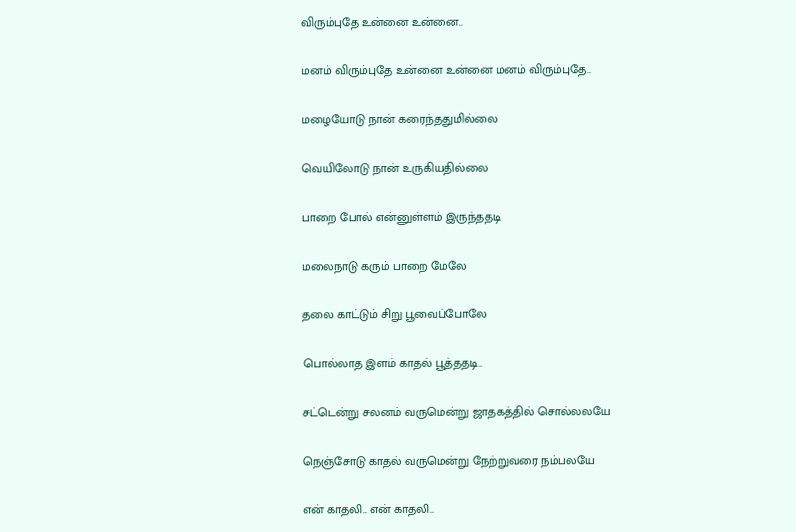விரும்புதே உன்னை உன்னை..

மனம் விரும்புதே உன்னை உன்னை மனம் விரும்புதே..

மழையோடு நான் கரைந்ததுமில்லை

வெயிலோடு நான் உருகியதில்லை

பாறை போல் என்னுள்ளம் இருந்ததடி

மலைநாடு கரும் பாறை மேலே

தலை காட்டும் சிறு பூவைப்போலே

பொல்லாத இளம் காதல் பூத்ததடி..

சட்டென்று சலனம் வருமென்று ஜாதகத்தில் சொல்லலயே

நெஞ்சோடு காதல் வருமென்று நேற்றுவரை நம்பலயே

என் காதலி.. என் காதலி..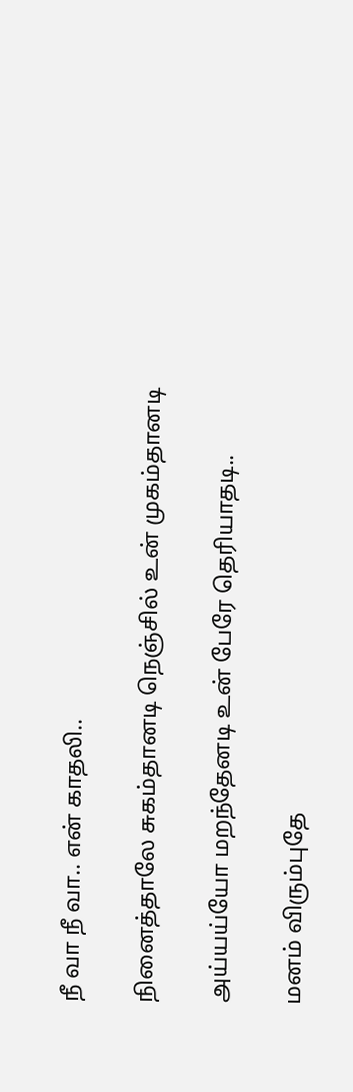நீ வா நீ வா.. என் காதலி..

நினைத்தாலே சுகம்தானடி நெஞ்சில் உன் முகம்தானடி

அய்யய்யோ மறந்தேனடி உன் பேரே தெரியாதடி..

மனம் விரும்புதே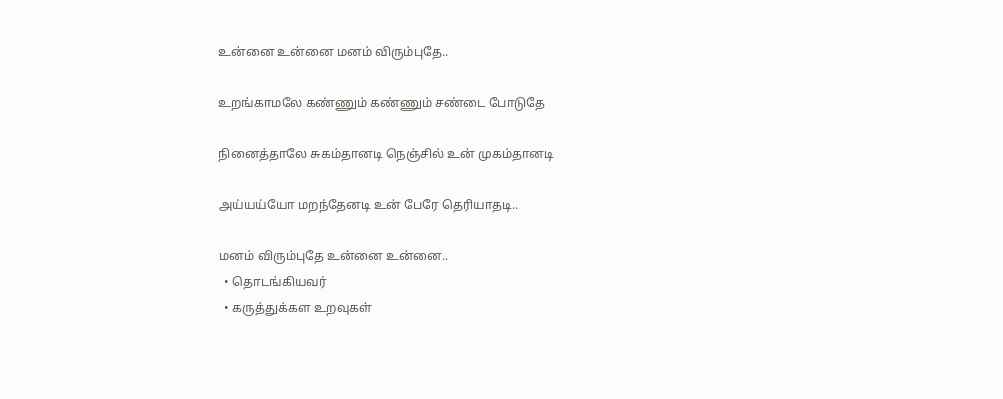உன்னை உன்னை மனம் விரும்புதே..

உறங்காமலே கண்ணும் கண்ணும் சண்டை போடுதே

நினைத்தாலே சுகம்தானடி நெஞ்சில் உன் முகம்தானடி

அய்யய்யோ மறந்தேனடி உன் பேரே தெரியாதடி..

மனம் விரும்புதே உன்னை உன்னை..
  • தொடங்கியவர்
  • கருத்துக்கள உறவுகள்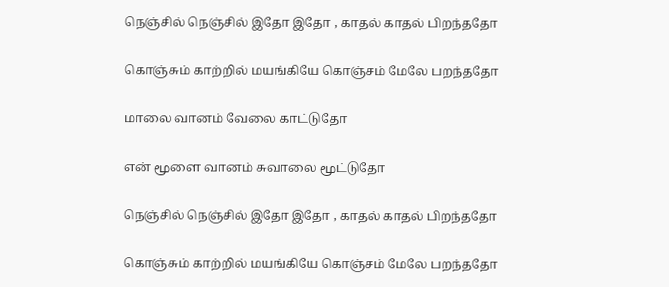நெஞ்சில் நெஞ்சில் இதோ இதோ , காதல் காதல் பிறந்ததோ

கொஞ்சும் காற்றில் மயங்கியே கொஞ்சம் மேலே பறந்ததோ

மாலை வானம் வேலை காட்டுதோ

என் மூளை வானம் சுவாலை மூட்டுதோ

நெஞ்சில் நெஞ்சில் இதோ இதோ , காதல் காதல் பிறந்ததோ

கொஞ்சும் காற்றில் மயங்கியே கொஞ்சம் மேலே பறந்ததோ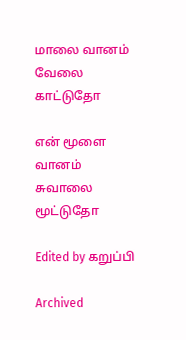மாலை வானம் வேலை காட்டுதோ

என் மூளை வானம் சுவாலை மூட்டுதோ

Edited by கறுப்பி

Archived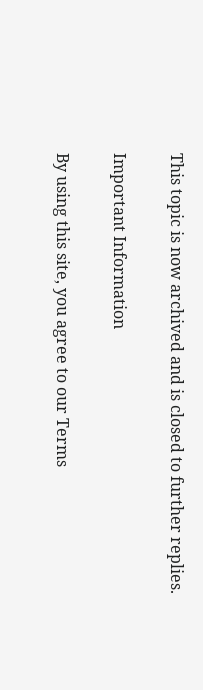This topic is now archived and is closed to further replies.

Important Information

By using this site, you agree to our Terms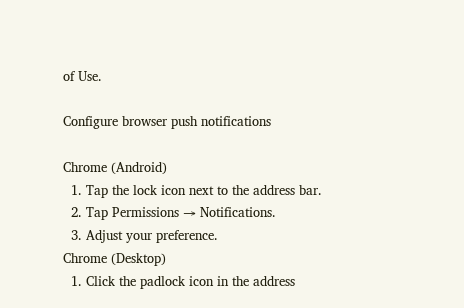of Use.

Configure browser push notifications

Chrome (Android)
  1. Tap the lock icon next to the address bar.
  2. Tap Permissions → Notifications.
  3. Adjust your preference.
Chrome (Desktop)
  1. Click the padlock icon in the address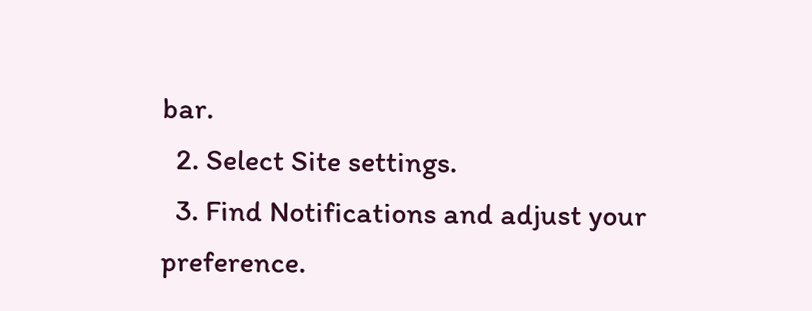bar.
  2. Select Site settings.
  3. Find Notifications and adjust your preference.